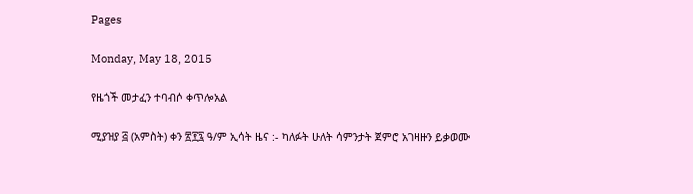Pages

Monday, May 18, 2015

የዜጎች መታፈን ተባብሶ ቀጥሎአል

ሚያዝያ ፭ (አምስት) ቀን ፳፻፯ ዓ/ም ኢሳት ዜና :- ካለፉት ሁለት ሳምንታት ጀምሮ አገዛዙን ይቃወሙ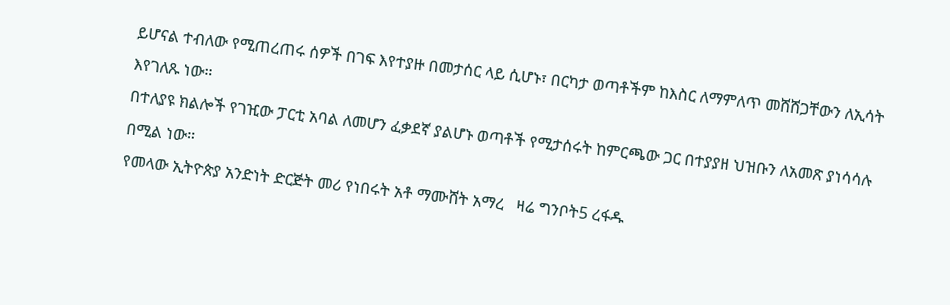ይሆናል ተብለው የሚጠረጠሩ ሰዎች በገፍ እየተያዙ በመታሰር ላይ ሲሆኑ፣ በርካታ ወጣቶችም ከእስር ለማምለጥ መሸሸጋቸውን ለኢሳት እየገለጹ ነው።
በተለያዩ ክልሎች የገዢው ፓርቲ አባል ለመሆን ፈቃደኛ ያልሆኑ ወጣቶች የሚታሰሩት ከምርጫው ጋር በተያያዘ ህዝቡን ለአመጽ ያነሳሳሉ በሚል ነው።
የመላው ኢትዮጵያ አንድነት ድርጅት መሪ የነበሩት አቶ ማሙሸት አማረ   ዛሬ ግንቦት5 ረፋዱ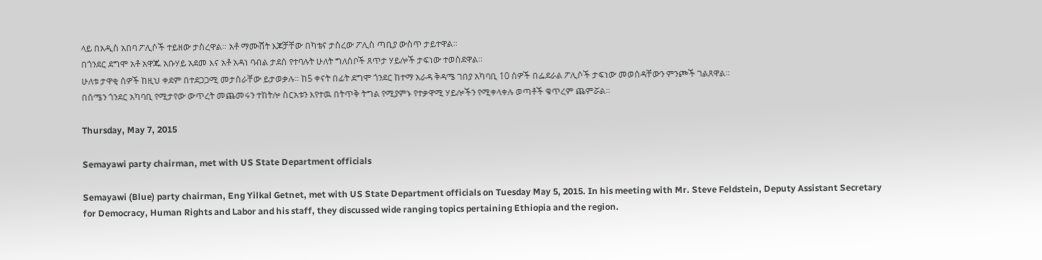ላይ በአዲስ አበባ ፖሊሶች ተይዘው ታስረዋል። አቶ ማሙሸት እጆቻቸው በካቴና ታስረው ፖሊስ ጣቢያ ውስጥ ታይተዋል።
በጎንደር ደግሞ አቶ አዋጁ አቡሃይ አደመ እና አቶ አዳነ ባብል ታደሰ የተባሉት ሁለት ግለሰቦች ጸጥታ ሃይሎች ታፍነው ተወስደዋል።
ሁለቱ ታዋቂ ሰዎች ከዚህ ቀደም በተደጋጋሚ መታሰራቸው ይታወቃሉ። ከ5 ቀናት በፊት ደግሞ ጎንደር ከተማ አራዳ ቅዳሜ ገበያ አካባቢ 10 ሰዎች በፌደራል ፖሊሶች ታፍነው መወሰዳቸውን ምንጮች ገልጸዋል።
በሰሜን ጎንደር አካባቢ የሚታየው ውጥረት መጨመሩን ተከትሎ ስርአቱን እየተዉ በትጥቅ ትግል የሚያምኑ የተቃዋሚ ሃይሎችን የሚቀላቀሉ ወጣቶች ቁጥረም ጨምሯል።

Thursday, May 7, 2015

Semayawi party chairman, met with US State Department officials

Semayawi (Blue) party chairman, Eng Yilkal Getnet, met with US State Department officials on Tuesday May 5, 2015. In his meeting with Mr. Steve Feldstein, Deputy Assistant Secretary for Democracy, Human Rights and Labor and his staff, they discussed wide ranging topics pertaining Ethiopia and the region.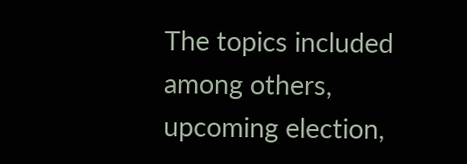The topics included among others, upcoming election,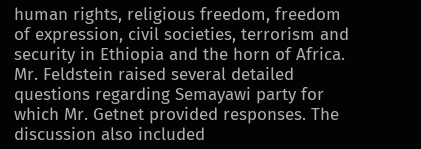human rights, religious freedom, freedom of expression, civil societies, terrorism and security in Ethiopia and the horn of Africa. Mr. Feldstein raised several detailed questions regarding Semayawi party for which Mr. Getnet provided responses. The discussion also included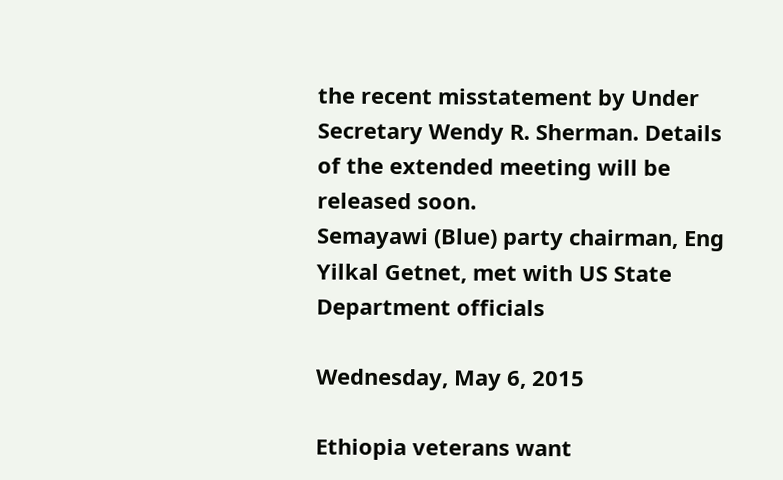the recent misstatement by Under Secretary Wendy R. Sherman. Details of the extended meeting will be released soon.
Semayawi (Blue) party chairman, Eng Yilkal Getnet, met with US State Department officials

Wednesday, May 6, 2015

Ethiopia veterans want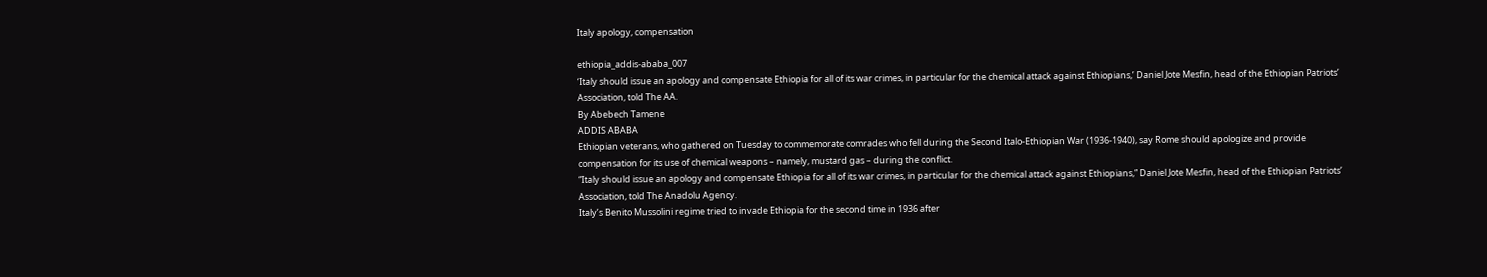Italy apology, compensation

ethiopia_addis-ababa_007
‘Italy should issue an apology and compensate Ethiopia for all of its war crimes, in particular for the chemical attack against Ethiopians,’ Daniel Jote Mesfin, head of the Ethiopian Patriots’ Association, told The AA.
By Abebech Tamene
ADDIS ABABA
Ethiopian veterans, who gathered on Tuesday to commemorate comrades who fell during the Second Italo-Ethiopian War (1936-1940), say Rome should apologize and provide compensation for its use of chemical weapons – namely, mustard gas – during the conflict.
“Italy should issue an apology and compensate Ethiopia for all of its war crimes, in particular for the chemical attack against Ethiopians,” Daniel Jote Mesfin, head of the Ethiopian Patriots’ Association, told The Anadolu Agency.
Italy’s Benito Mussolini regime tried to invade Ethiopia for the second time in 1936 after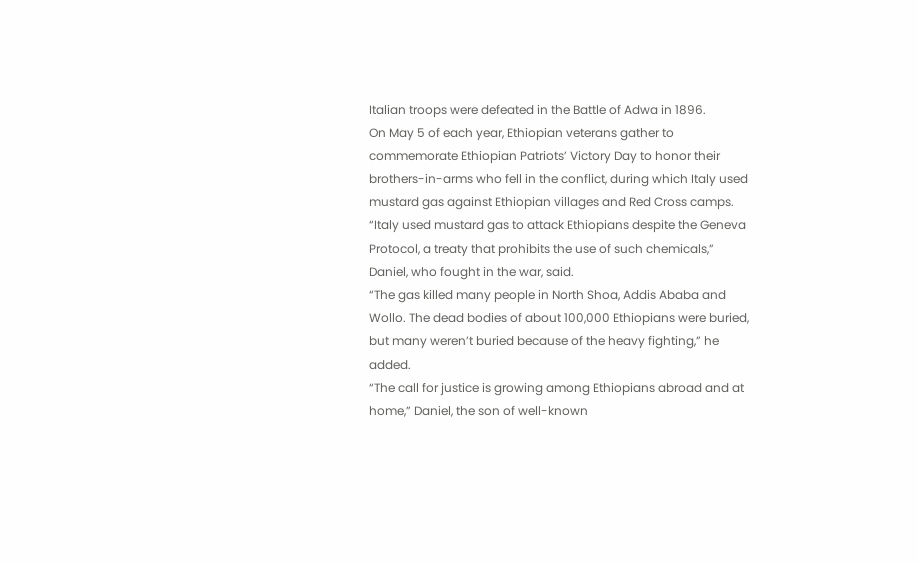Italian troops were defeated in the Battle of Adwa in 1896.
On May 5 of each year, Ethiopian veterans gather to commemorate Ethiopian Patriots’ Victory Day to honor their brothers-in-arms who fell in the conflict, during which Italy used mustard gas against Ethiopian villages and Red Cross camps.
“Italy used mustard gas to attack Ethiopians despite the Geneva Protocol, a treaty that prohibits the use of such chemicals,” Daniel, who fought in the war, said.
“The gas killed many people in North Shoa, Addis Ababa and Wollo. The dead bodies of about 100,000 Ethiopians were buried, but many weren’t buried because of the heavy fighting,” he added.
“The call for justice is growing among Ethiopians abroad and at home,” Daniel, the son of well-known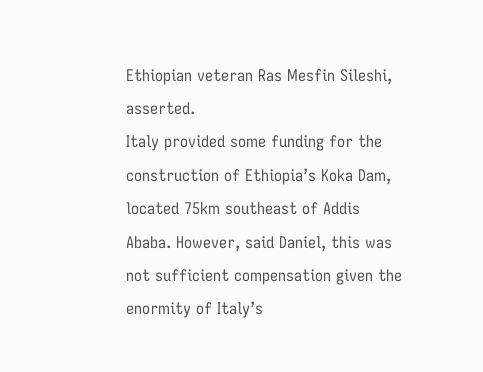Ethiopian veteran Ras Mesfin Sileshi, asserted.
Italy provided some funding for the construction of Ethiopia’s Koka Dam, located 75km southeast of Addis Ababa. However, said Daniel, this was not sufficient compensation given the enormity of Italy’s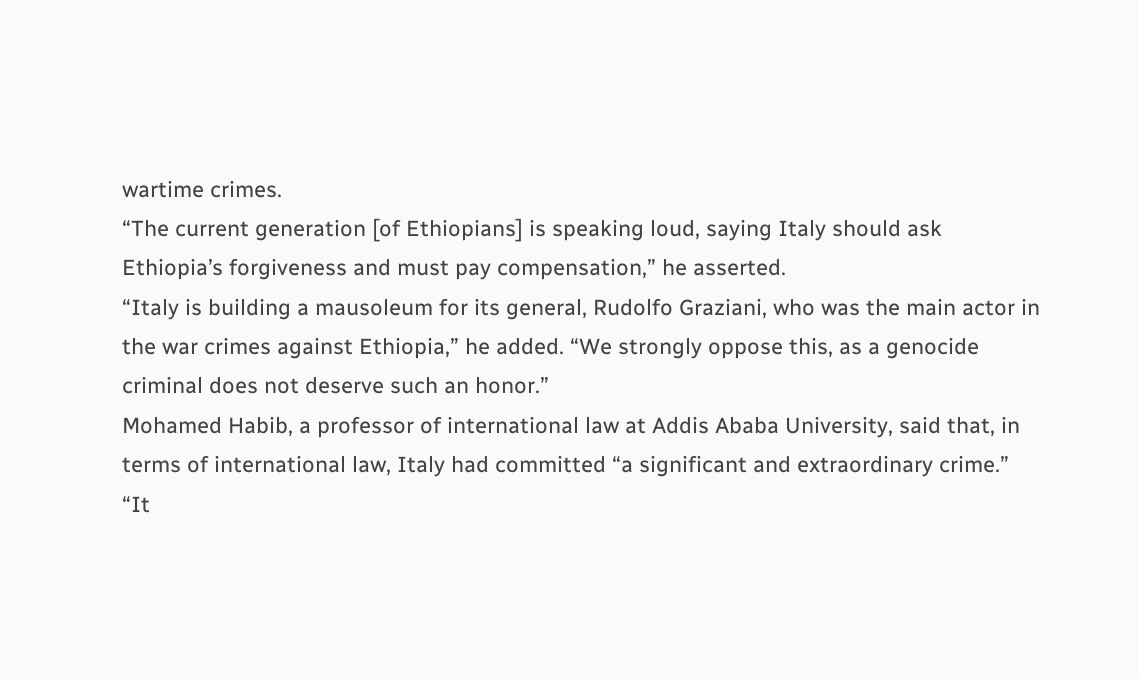wartime crimes.
“The current generation [of Ethiopians] is speaking loud, saying Italy should ask Ethiopia’s forgiveness and must pay compensation,” he asserted.
“Italy is building a mausoleum for its general, Rudolfo Graziani, who was the main actor in the war crimes against Ethiopia,” he added. “We strongly oppose this, as a genocide criminal does not deserve such an honor.”
Mohamed Habib, a professor of international law at Addis Ababa University, said that, in terms of international law, Italy had committed “a significant and extraordinary crime.”
“It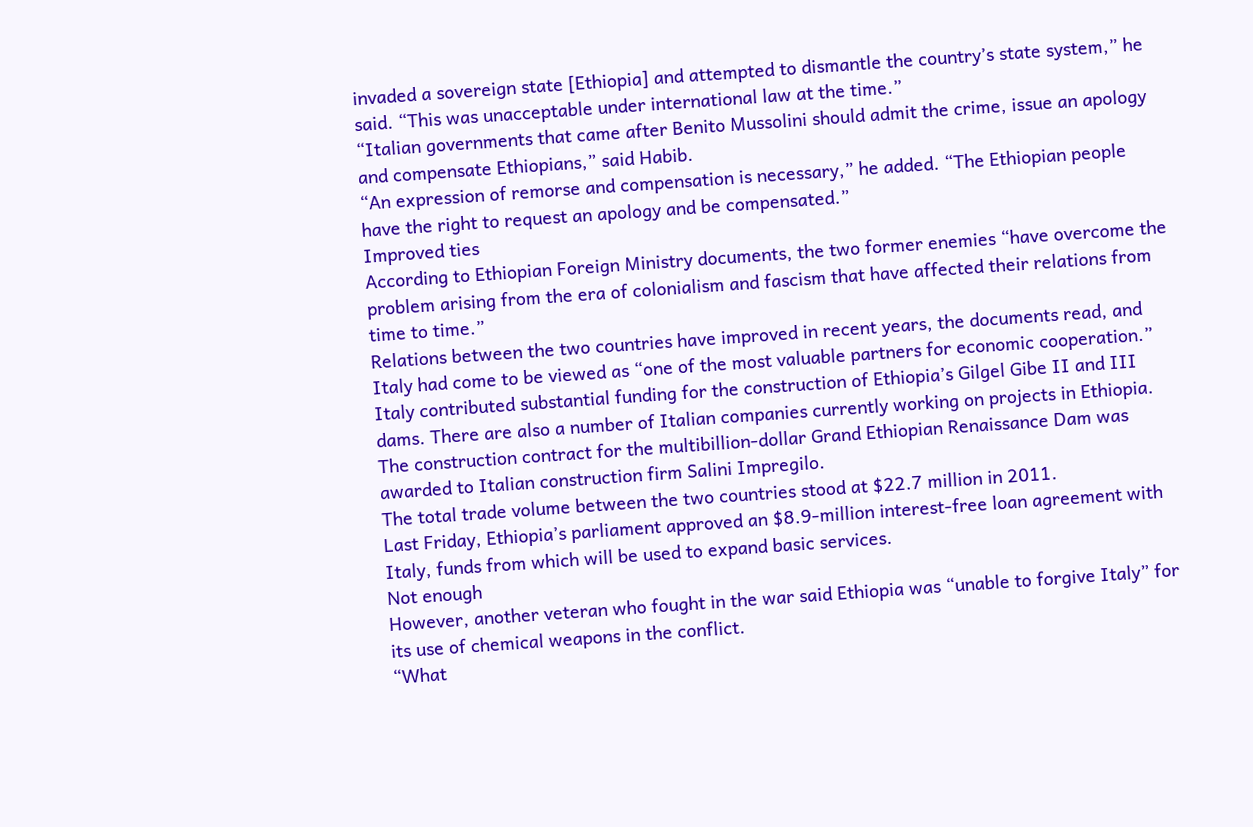invaded a sovereign state [Ethiopia] and attempted to dismantle the country’s state system,” he said. “This was unacceptable under international law at the time.”
“Italian governments that came after Benito Mussolini should admit the crime, issue an apology and compensate Ethiopians,” said Habib.
“An expression of remorse and compensation is necessary,” he added. “The Ethiopian people have the right to request an apology and be compensated.”
Improved ties
According to Ethiopian Foreign Ministry documents, the two former enemies “have overcome the problem arising from the era of colonialism and fascism that have affected their relations from time to time.”
Relations between the two countries have improved in recent years, the documents read, and Italy had come to be viewed as “one of the most valuable partners for economic cooperation.”
Italy contributed substantial funding for the construction of Ethiopia’s Gilgel Gibe II and III dams. There are also a number of Italian companies currently working on projects in Ethiopia.
The construction contract for the multibillion-dollar Grand Ethiopian Renaissance Dam was awarded to Italian construction firm Salini Impregilo.
The total trade volume between the two countries stood at $22.7 million in 2011.
Last Friday, Ethiopia’s parliament approved an $8.9-million interest-free loan agreement with Italy, funds from which will be used to expand basic services.
Not enough
However, another veteran who fought in the war said Ethiopia was “unable to forgive Italy” for its use of chemical weapons in the conflict.
“What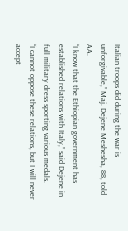Italian troops did during the war is unforgivable,” Maj. Dejene Meshesha, 88, told AA.
“I know that the Ethiopian government has established relations with Italy,” said Dejene in full military dress sporting various medals.
“I cannot oppose these relations, but I will never accept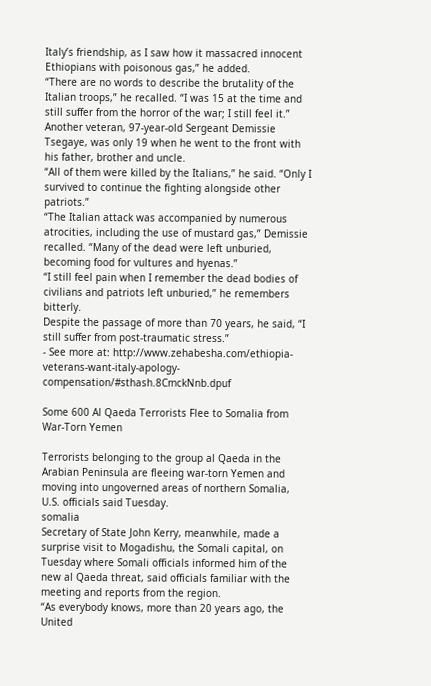Italy’s friendship, as I saw how it massacred innocent Ethiopians with poisonous gas,” he added.
“There are no words to describe the brutality of the Italian troops,” he recalled. “I was 15 at the time and still suffer from the horror of the war; I still feel it.”
Another veteran, 97-year-old Sergeant Demissie Tsegaye, was only 19 when he went to the front with his father, brother and uncle.
“All of them were killed by the Italians,” he said. “Only I survived to continue the fighting alongside other patriots.”
“The Italian attack was accompanied by numerous atrocities, including the use of mustard gas,” Demissie recalled. “Many of the dead were left unburied, becoming food for vultures and hyenas.”
“I still feel pain when I remember the dead bodies of civilians and patriots left unburied,” he remembers bitterly.
Despite the passage of more than 70 years, he said, “I still suffer from post-traumatic stress.”
- See more at: http://www.zehabesha.com/ethiopia-veterans-want-italy-apology-compensation/#sthash.8CmckNnb.dpuf

Some 600 Al Qaeda Terrorists Flee to Somalia from War-Torn Yemen

Terrorists belonging to the group al Qaeda in the Arabian Peninsula are fleeing war-torn Yemen and moving into ungoverned areas of northern Somalia, U.S. officials said Tuesday.
somalia
Secretary of State John Kerry, meanwhile, made a surprise visit to Mogadishu, the Somali capital, on Tuesday where Somali officials informed him of the new al Qaeda threat, said officials familiar with the meeting and reports from the region.
“As everybody knows, more than 20 years ago, the United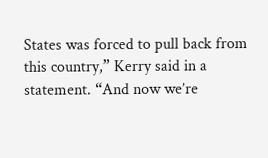States was forced to pull back from this country,” Kerry said in a statement. “And now we’re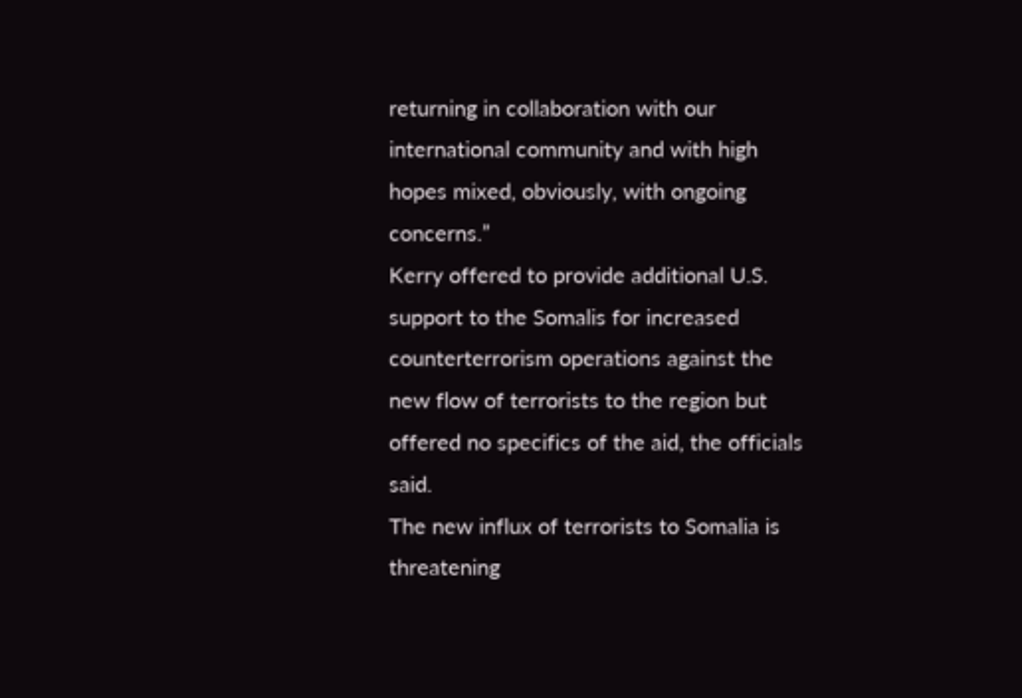returning in collaboration with our international community and with high hopes mixed, obviously, with ongoing concerns.”
Kerry offered to provide additional U.S. support to the Somalis for increased counterterrorism operations against the new flow of terrorists to the region but offered no specifics of the aid, the officials said.
The new influx of terrorists to Somalia is threatening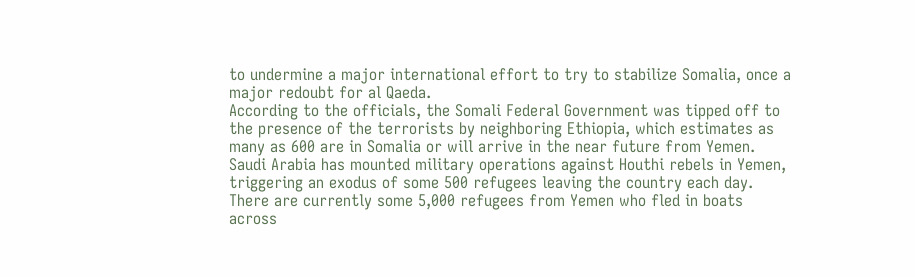to undermine a major international effort to try to stabilize Somalia, once a major redoubt for al Qaeda.
According to the officials, the Somali Federal Government was tipped off to the presence of the terrorists by neighboring Ethiopia, which estimates as many as 600 are in Somalia or will arrive in the near future from Yemen.
Saudi Arabia has mounted military operations against Houthi rebels in Yemen, triggering an exodus of some 500 refugees leaving the country each day.
There are currently some 5,000 refugees from Yemen who fled in boats across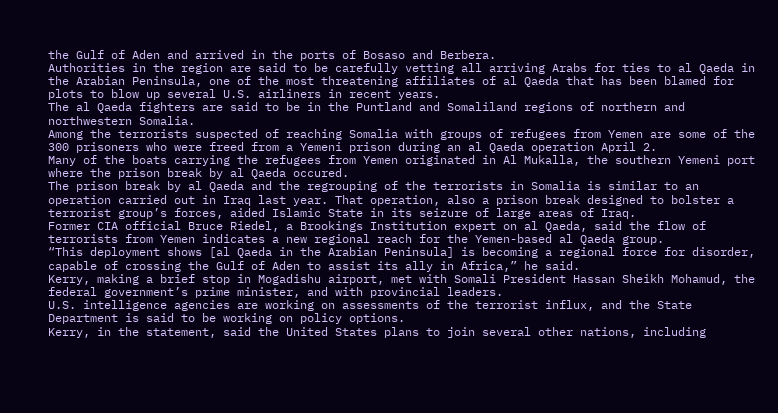the Gulf of Aden and arrived in the ports of Bosaso and Berbera.
Authorities in the region are said to be carefully vetting all arriving Arabs for ties to al Qaeda in the Arabian Peninsula, one of the most threatening affiliates of al Qaeda that has been blamed for plots to blow up several U.S. airliners in recent years.
The al Qaeda fighters are said to be in the Puntland and Somaliland regions of northern and northwestern Somalia.
Among the terrorists suspected of reaching Somalia with groups of refugees from Yemen are some of the 300 prisoners who were freed from a Yemeni prison during an al Qaeda operation April 2.
Many of the boats carrying the refugees from Yemen originated in Al Mukalla, the southern Yemeni port where the prison break by al Qaeda occured.
The prison break by al Qaeda and the regrouping of the terrorists in Somalia is similar to an operation carried out in Iraq last year. That operation, also a prison break designed to bolster a terrorist group’s forces, aided Islamic State in its seizure of large areas of Iraq.
Former CIA official Bruce Riedel, a Brookings Institution expert on al Qaeda, said the flow of terrorists from Yemen indicates a new regional reach for the Yemen-based al Qaeda group.
“This deployment shows [al Qaeda in the Arabian Peninsula] is becoming a regional force for disorder, capable of crossing the Gulf of Aden to assist its ally in Africa,” he said.
Kerry, making a brief stop in Mogadishu airport, met with Somali President Hassan Sheikh Mohamud, the federal government’s prime minister, and with provincial leaders.
U.S. intelligence agencies are working on assessments of the terrorist influx, and the State Department is said to be working on policy options.
Kerry, in the statement, said the United States plans to join several other nations, including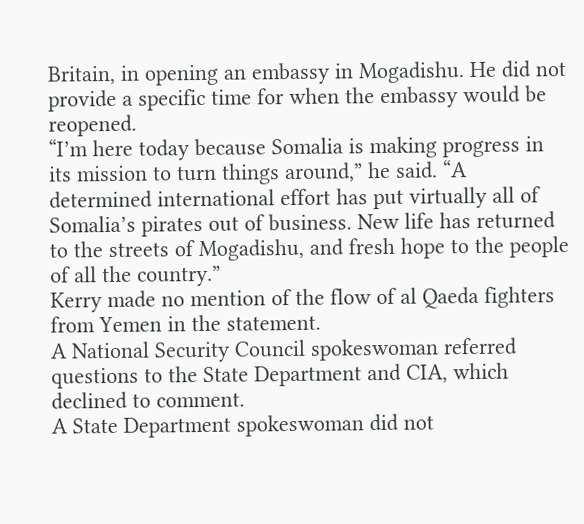Britain, in opening an embassy in Mogadishu. He did not provide a specific time for when the embassy would be reopened.
“I’m here today because Somalia is making progress in its mission to turn things around,” he said. “A determined international effort has put virtually all of Somalia’s pirates out of business. New life has returned to the streets of Mogadishu, and fresh hope to the people of all the country.”
Kerry made no mention of the flow of al Qaeda fighters from Yemen in the statement.
A National Security Council spokeswoman referred questions to the State Department and CIA, which declined to comment.
A State Department spokeswoman did not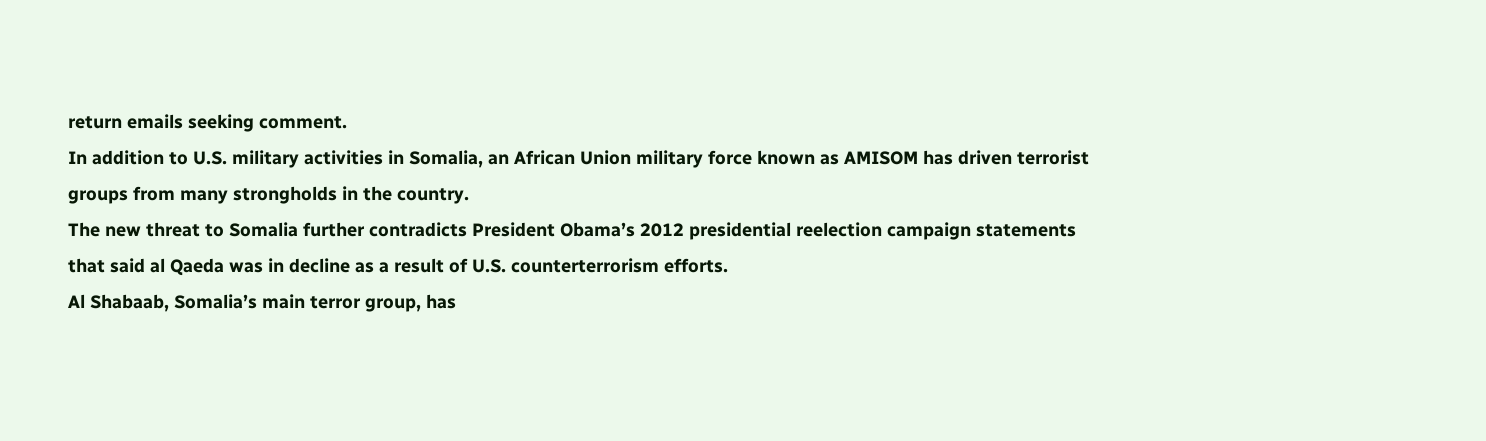return emails seeking comment.
In addition to U.S. military activities in Somalia, an African Union military force known as AMISOM has driven terrorist groups from many strongholds in the country.
The new threat to Somalia further contradicts President Obama’s 2012 presidential reelection campaign statements that said al Qaeda was in decline as a result of U.S. counterterrorism efforts.
Al Shabaab, Somalia’s main terror group, has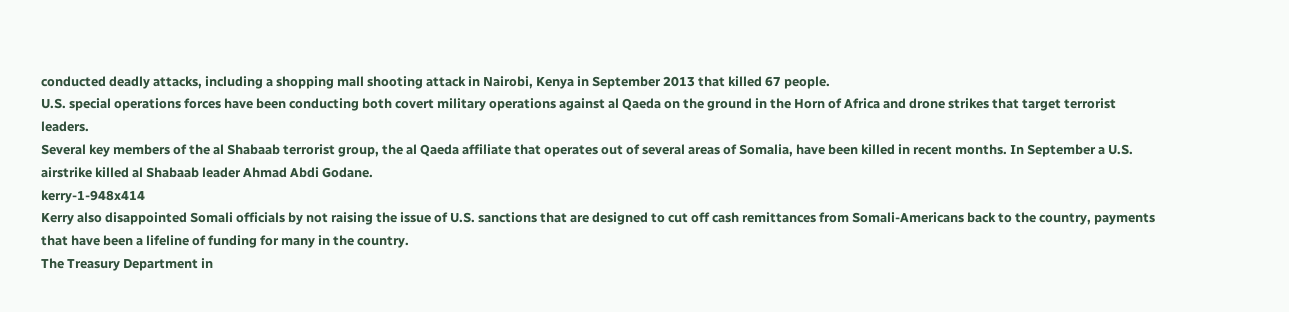conducted deadly attacks, including a shopping mall shooting attack in Nairobi, Kenya in September 2013 that killed 67 people.
U.S. special operations forces have been conducting both covert military operations against al Qaeda on the ground in the Horn of Africa and drone strikes that target terrorist leaders.
Several key members of the al Shabaab terrorist group, the al Qaeda affiliate that operates out of several areas of Somalia, have been killed in recent months. In September a U.S. airstrike killed al Shabaab leader Ahmad Abdi Godane.
kerry-1-948x414
Kerry also disappointed Somali officials by not raising the issue of U.S. sanctions that are designed to cut off cash remittances from Somali-Americans back to the country, payments that have been a lifeline of funding for many in the country.
The Treasury Department in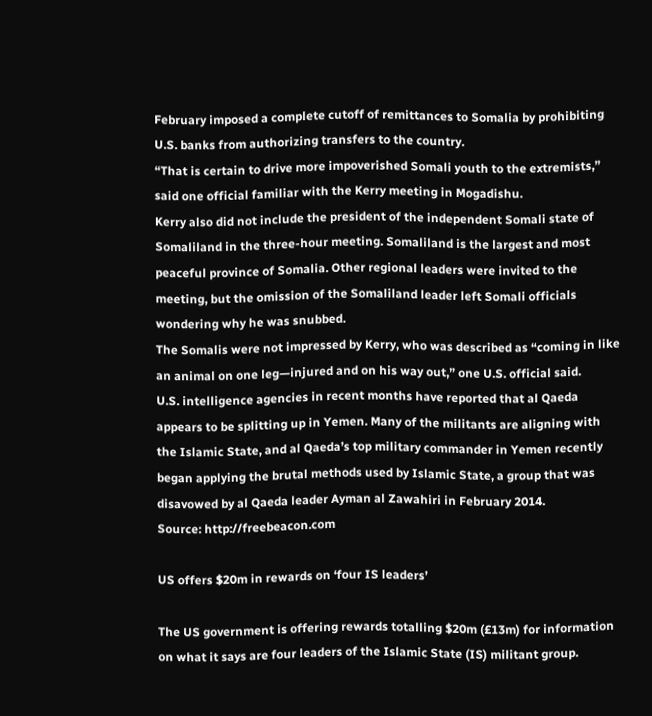February imposed a complete cutoff of remittances to Somalia by prohibiting U.S. banks from authorizing transfers to the country.
“That is certain to drive more impoverished Somali youth to the extremists,” said one official familiar with the Kerry meeting in Mogadishu.
Kerry also did not include the president of the independent Somali state of Somaliland in the three-hour meeting. Somaliland is the largest and most peaceful province of Somalia. Other regional leaders were invited to the meeting, but the omission of the Somaliland leader left Somali officials wondering why he was snubbed.
The Somalis were not impressed by Kerry, who was described as “coming in like an animal on one leg—injured and on his way out,” one U.S. official said.
U.S. intelligence agencies in recent months have reported that al Qaeda appears to be splitting up in Yemen. Many of the militants are aligning with the Islamic State, and al Qaeda’s top military commander in Yemen recently began applying the brutal methods used by Islamic State, a group that was disavowed by al Qaeda leader Ayman al Zawahiri in February 2014.
Source: http://freebeacon.com

US offers $20m in rewards on ‘four IS leaders’

The US government is offering rewards totalling $20m (£13m) for information on what it says are four leaders of the Islamic State (IS) militant group.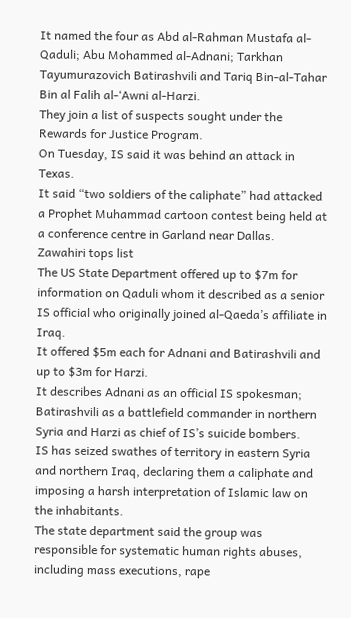It named the four as Abd al-Rahman Mustafa al-Qaduli; Abu Mohammed al-Adnani; Tarkhan Tayumurazovich Batirashvili and Tariq Bin-al-Tahar Bin al Falih al-‘Awni al-Harzi.
They join a list of suspects sought under the Rewards for Justice Program.
On Tuesday, IS said it was behind an attack in Texas.
It said “two soldiers of the caliphate” had attacked a Prophet Muhammad cartoon contest being held at a conference centre in Garland near Dallas.
Zawahiri tops list
The US State Department offered up to $7m for information on Qaduli whom it described as a senior IS official who originally joined al-Qaeda’s affiliate in Iraq.
It offered $5m each for Adnani and Batirashvili and up to $3m for Harzi.
It describes Adnani as an official IS spokesman; Batirashvili as a battlefield commander in northern Syria and Harzi as chief of IS’s suicide bombers.
IS has seized swathes of territory in eastern Syria and northern Iraq, declaring them a caliphate and imposing a harsh interpretation of Islamic law on the inhabitants.
The state department said the group was responsible for systematic human rights abuses, including mass executions, rape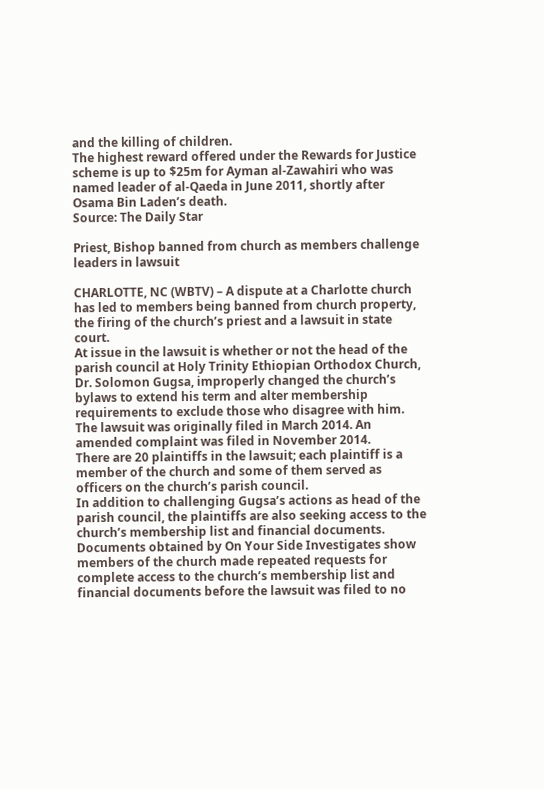and the killing of children.
The highest reward offered under the Rewards for Justice scheme is up to $25m for Ayman al-Zawahiri who was named leader of al-Qaeda in June 2011, shortly after Osama Bin Laden’s death.
Source: The Daily Star

Priest, Bishop banned from church as members challenge leaders in lawsuit

CHARLOTTE, NC (WBTV) – A dispute at a Charlotte church has led to members being banned from church property, the firing of the church’s priest and a lawsuit in state court.
At issue in the lawsuit is whether or not the head of the parish council at Holy Trinity Ethiopian Orthodox Church, Dr. Solomon Gugsa, improperly changed the church’s bylaws to extend his term and alter membership requirements to exclude those who disagree with him.
The lawsuit was originally filed in March 2014. An amended complaint was filed in November 2014.
There are 20 plaintiffs in the lawsuit; each plaintiff is a member of the church and some of them served as officers on the church’s parish council.
In addition to challenging Gugsa’s actions as head of the parish council, the plaintiffs are also seeking access to the church’s membership list and financial documents.
Documents obtained by On Your Side Investigates show members of the church made repeated requests for complete access to the church’s membership list and financial documents before the lawsuit was filed to no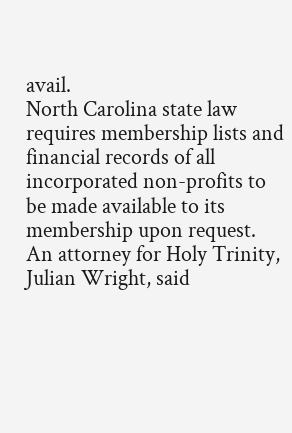avail.
North Carolina state law requires membership lists and financial records of all incorporated non-profits to be made available to its membership upon request.
An attorney for Holy Trinity, Julian Wright, said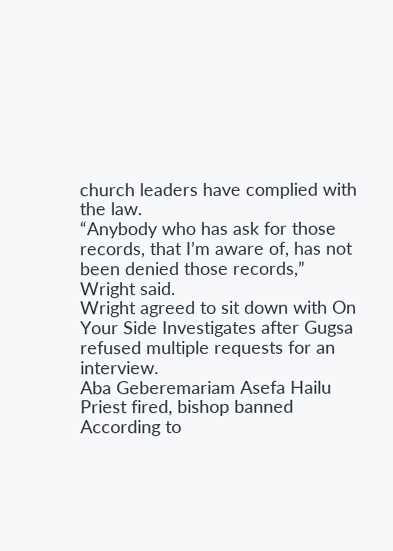church leaders have complied with the law.
“Anybody who has ask for those records, that I’m aware of, has not been denied those records,” Wright said.
Wright agreed to sit down with On Your Side Investigates after Gugsa refused multiple requests for an interview.
Aba Geberemariam Asefa Hailu
Priest fired, bishop banned
According to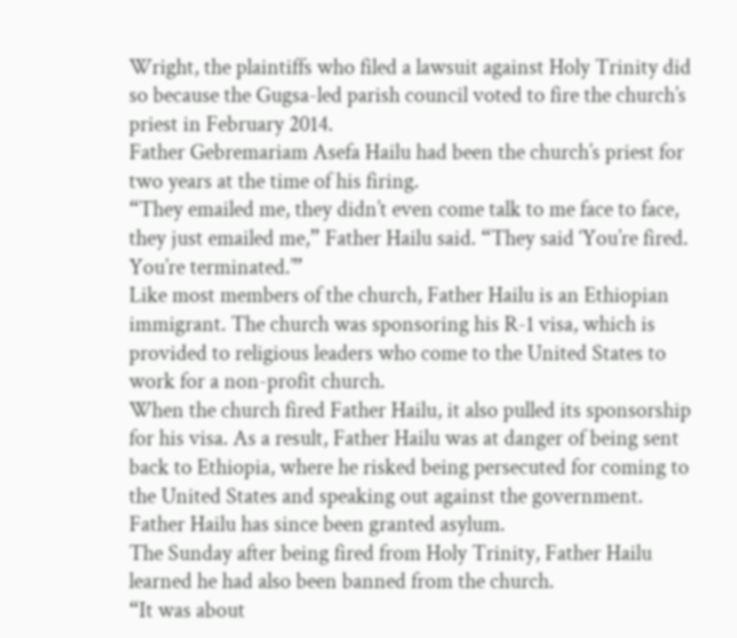Wright, the plaintiffs who filed a lawsuit against Holy Trinity did so because the Gugsa-led parish council voted to fire the church’s priest in February 2014.
Father Gebremariam Asefa Hailu had been the church’s priest for two years at the time of his firing.
“They emailed me, they didn’t even come talk to me face to face, they just emailed me,” Father Hailu said. “They said ‘You’re fired. You’re terminated.’”
Like most members of the church, Father Hailu is an Ethiopian immigrant. The church was sponsoring his R-1 visa, which is provided to religious leaders who come to the United States to work for a non-profit church.
When the church fired Father Hailu, it also pulled its sponsorship for his visa. As a result, Father Hailu was at danger of being sent back to Ethiopia, where he risked being persecuted for coming to the United States and speaking out against the government.
Father Hailu has since been granted asylum.
The Sunday after being fired from Holy Trinity, Father Hailu learned he had also been banned from the church.
“It was about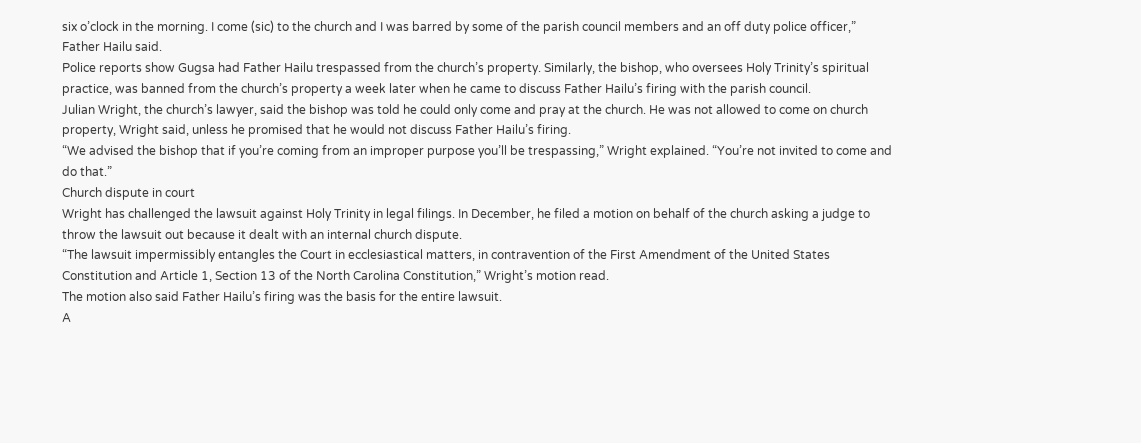six o’clock in the morning. I come (sic) to the church and I was barred by some of the parish council members and an off duty police officer,” Father Hailu said.
Police reports show Gugsa had Father Hailu trespassed from the church’s property. Similarly, the bishop, who oversees Holy Trinity’s spiritual practice, was banned from the church’s property a week later when he came to discuss Father Hailu’s firing with the parish council.
Julian Wright, the church’s lawyer, said the bishop was told he could only come and pray at the church. He was not allowed to come on church property, Wright said, unless he promised that he would not discuss Father Hailu’s firing.
“We advised the bishop that if you’re coming from an improper purpose you’ll be trespassing,” Wright explained. “You’re not invited to come and do that.”
Church dispute in court
Wright has challenged the lawsuit against Holy Trinity in legal filings. In December, he filed a motion on behalf of the church asking a judge to throw the lawsuit out because it dealt with an internal church dispute.
“The lawsuit impermissibly entangles the Court in ecclesiastical matters, in contravention of the First Amendment of the United States Constitution and Article 1, Section 13 of the North Carolina Constitution,” Wright’s motion read.
The motion also said Father Hailu’s firing was the basis for the entire lawsuit.
A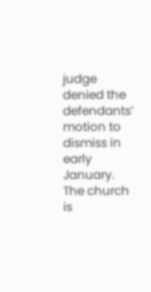judge denied the defendants’ motion to dismiss in early January. The church is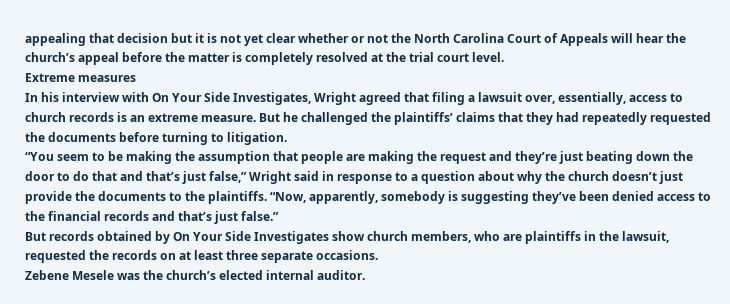appealing that decision but it is not yet clear whether or not the North Carolina Court of Appeals will hear the church’s appeal before the matter is completely resolved at the trial court level.
Extreme measures
In his interview with On Your Side Investigates, Wright agreed that filing a lawsuit over, essentially, access to church records is an extreme measure. But he challenged the plaintiffs’ claims that they had repeatedly requested the documents before turning to litigation.
“You seem to be making the assumption that people are making the request and they’re just beating down the door to do that and that’s just false,” Wright said in response to a question about why the church doesn’t just provide the documents to the plaintiffs. “Now, apparently, somebody is suggesting they’ve been denied access to the financial records and that’s just false.”
But records obtained by On Your Side Investigates show church members, who are plaintiffs in the lawsuit, requested the records on at least three separate occasions.
Zebene Mesele was the church’s elected internal auditor.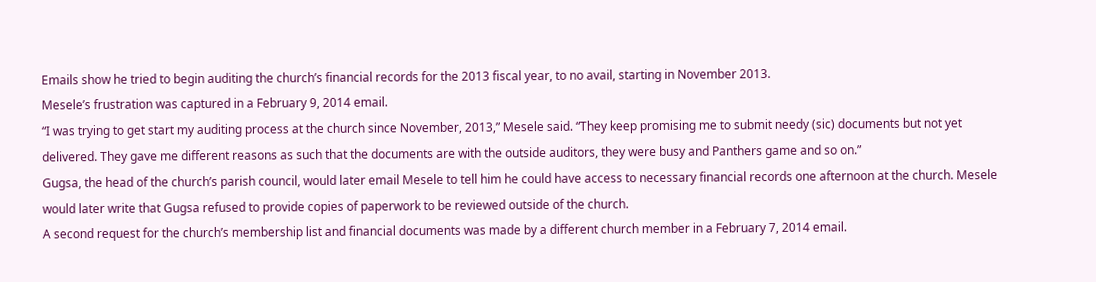Emails show he tried to begin auditing the church’s financial records for the 2013 fiscal year, to no avail, starting in November 2013.
Mesele’s frustration was captured in a February 9, 2014 email.
“I was trying to get start my auditing process at the church since November, 2013,” Mesele said. “They keep promising me to submit needy (sic) documents but not yet delivered. They gave me different reasons as such that the documents are with the outside auditors, they were busy and Panthers game and so on.”
Gugsa, the head of the church’s parish council, would later email Mesele to tell him he could have access to necessary financial records one afternoon at the church. Mesele would later write that Gugsa refused to provide copies of paperwork to be reviewed outside of the church.
A second request for the church’s membership list and financial documents was made by a different church member in a February 7, 2014 email.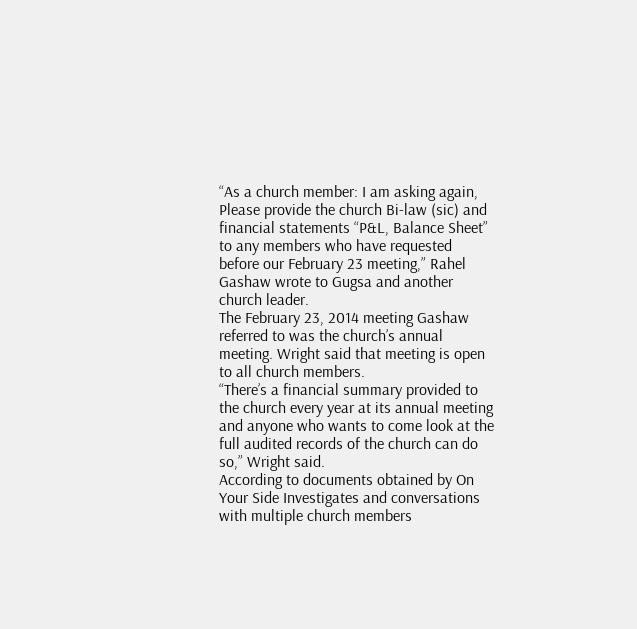“As a church member: I am asking again, Please provide the church Bi-law (sic) and financial statements “P&L, Balance Sheet” to any members who have requested before our February 23 meeting,” Rahel Gashaw wrote to Gugsa and another church leader.
The February 23, 2014 meeting Gashaw referred to was the church’s annual meeting. Wright said that meeting is open to all church members.
“There’s a financial summary provided to the church every year at its annual meeting and anyone who wants to come look at the full audited records of the church can do so,” Wright said.
According to documents obtained by On Your Side Investigates and conversations with multiple church members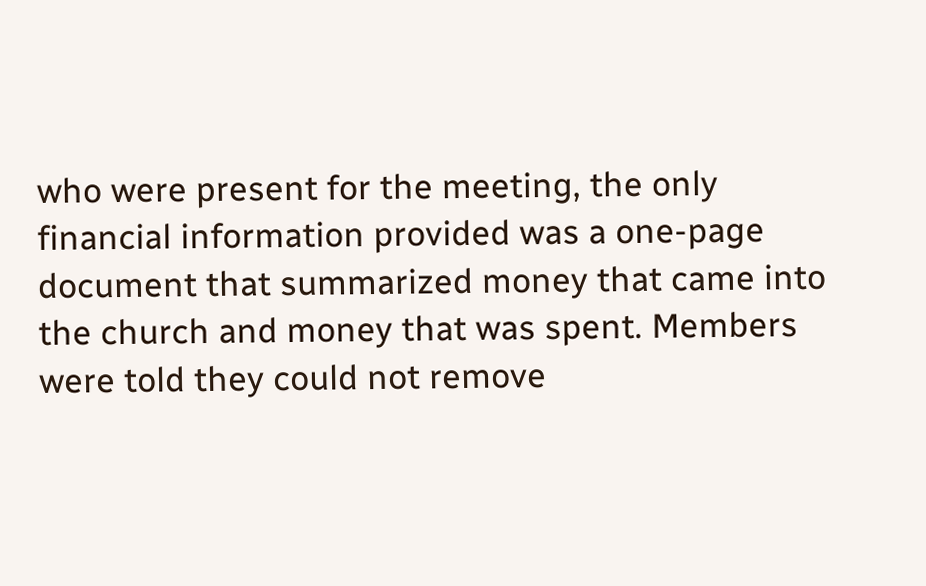who were present for the meeting, the only financial information provided was a one-page document that summarized money that came into the church and money that was spent. Members were told they could not remove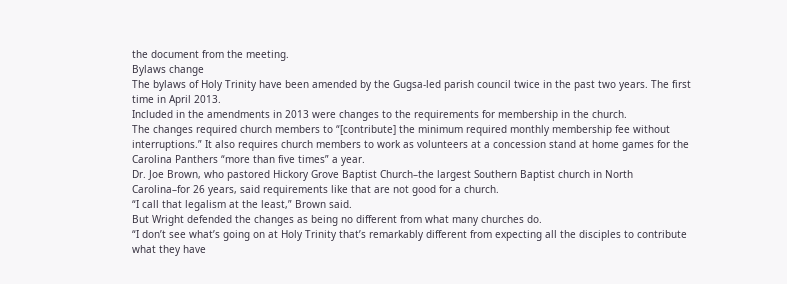the document from the meeting.
Bylaws change
The bylaws of Holy Trinity have been amended by the Gugsa-led parish council twice in the past two years. The first time in April 2013.
Included in the amendments in 2013 were changes to the requirements for membership in the church.
The changes required church members to “[contribute] the minimum required monthly membership fee without interruptions.” It also requires church members to work as volunteers at a concession stand at home games for the Carolina Panthers “more than five times” a year.
Dr. Joe Brown, who pastored Hickory Grove Baptist Church–the largest Southern Baptist church in North Carolina–for 26 years, said requirements like that are not good for a church.
“I call that legalism at the least,” Brown said.
But Wright defended the changes as being no different from what many churches do.
“I don’t see what’s going on at Holy Trinity that’s remarkably different from expecting all the disciples to contribute what they have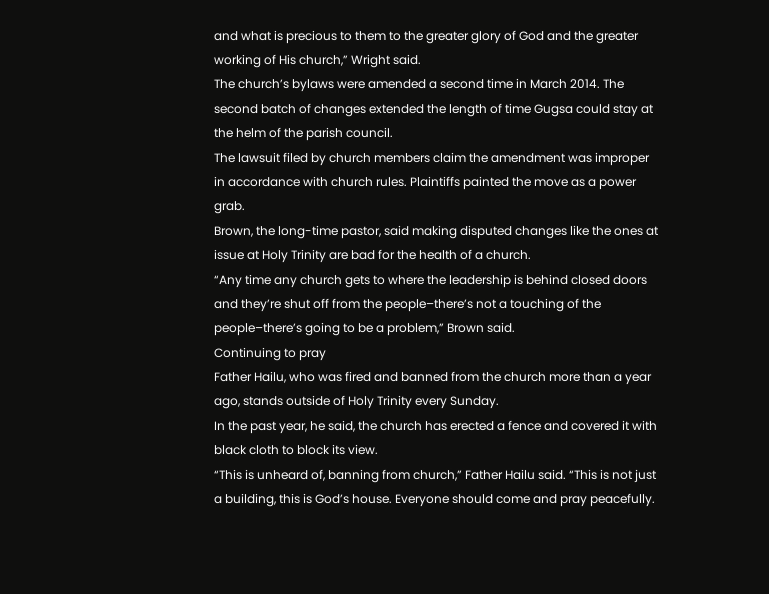and what is precious to them to the greater glory of God and the greater working of His church,” Wright said.
The church’s bylaws were amended a second time in March 2014. The second batch of changes extended the length of time Gugsa could stay at the helm of the parish council.
The lawsuit filed by church members claim the amendment was improper in accordance with church rules. Plaintiffs painted the move as a power grab.
Brown, the long-time pastor, said making disputed changes like the ones at issue at Holy Trinity are bad for the health of a church.
“Any time any church gets to where the leadership is behind closed doors and they’re shut off from the people–there’s not a touching of the people–there’s going to be a problem,” Brown said.
Continuing to pray
Father Hailu, who was fired and banned from the church more than a year ago, stands outside of Holy Trinity every Sunday.
In the past year, he said, the church has erected a fence and covered it with black cloth to block its view.
“This is unheard of, banning from church,” Father Hailu said. “This is not just a building, this is God’s house. Everyone should come and pray peacefully.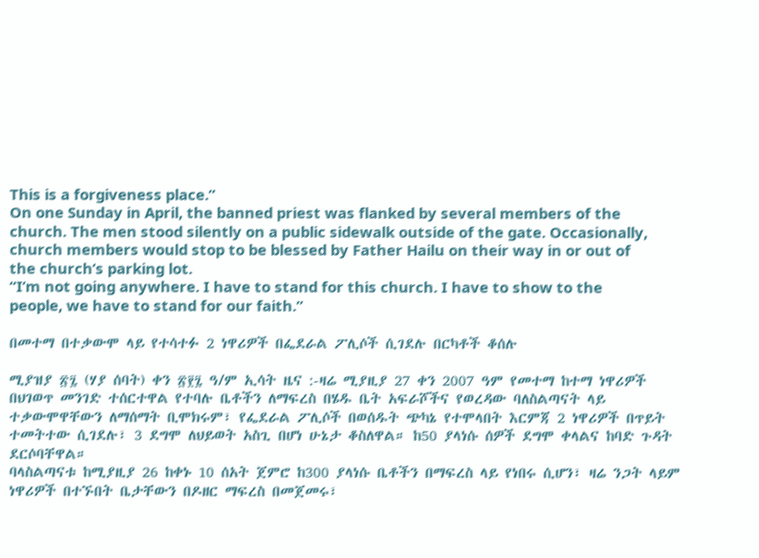This is a forgiveness place.”
On one Sunday in April, the banned priest was flanked by several members of the church. The men stood silently on a public sidewalk outside of the gate. Occasionally, church members would stop to be blessed by Father Hailu on their way in or out of the church’s parking lot.
“I’m not going anywhere. I have to stand for this church. I have to show to the people, we have to stand for our faith.”

በመተማ በተቃውሞ ላይ የተሳተፉ 2 ነዋሪዎች በፌደራል ፖሊሶች ሲገደሉ በርካቶች ቆሰሉ

ሚያዝያ ፳፯ (ሃያ ሰባት) ቀን ፳፻፯ ዓ/ም ኢሳት ዜና :-ዛሬ ሚያዚያ 27 ቀን 2007 ዓም የመተማ ከተማ ነዋሪዎች በህገወጥ መንገድ ተሰርተዋል የተባሉ ቤቶችን ለማፍረስ በሄዱ ቤት አፍራሾችና የወረዳው ባለስልጣናት ላይ ተቃውሞዋቸውን ለማሰማት ቢሞክሩም፣ የፌደራል ፖሊሶች በወሰዱት ጭካኔ የተሞላበት እርምጃ 2 ነዋሪዎች በጥይት ተመትተው ሲገደሉ፣ 3 ደግሞ ለህይወት አስጊ በሆነ ሁኔታ ቆስለዋል። ከ50 ያላነሱ ሰዎች ደግሞ ቀላልና ከባድ ጉዳት ደርሶባቸዋል።
ባላስልጣናቱ ከሚያዚያ 26 ከቀኑ 10 ሰአት ጀምሮ ከ300 ያላነሱ ቤቶችን በማፍረስ ላይ የነበሩ ሲሆን፣ ዛሬ ንጋት ላይም ነዋሪዎች በተኙበት ቤታቸውን በዶዘር ማፍረስ በመጀመሩ፣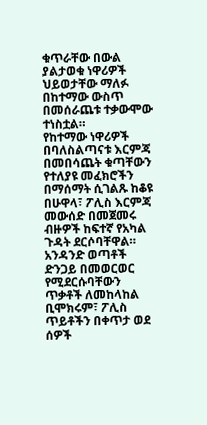ቁጥራቸው በውል ያልታወቁ ነዋሪዎች  ህይወታቸው ማለፉ በከተማው ውስጥ በመሰራጨቱ ተቃውሞው ተነስቷል።
የከተማው ነዋሪዎች በባለስልጣናቱ እርምጃ በመበሳጨት ቁጣቸውን የተለያዩ መፈክሮችን በማሰማት ሲገልጹ ከቆዩ በሁዋላ፣ ፖሊስ እርምጃ መውሰድ በመጀመሩ ብዙዎች ከፍተኛ የአካል ጉዳት ደርሶባቸዋል። አንዳንድ ወጣቶች ድንጋይ በመወርወር የሚደርሱባቸውን ጥቃቶች ለመከላከል ቢሞክሩም፣ ፖሊስ ጥይቶችን በቀጥታ ወደ ሰዎች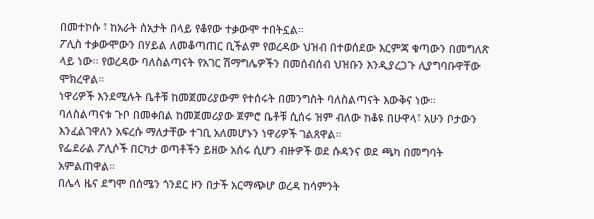በመተኮሱ ፣ ከአራት ሰአታት በላይ የቆየው ተቃውሞ ተበትኗል።
ፖሊስ ተቃውሞውን በሃይል ለመቆጣጠር ቢችልም የወረዳው ህዝብ በተወሰደው እርምጃ ቁጣውን በመግለጽ ላይ ነው፡፡ የወረዳው ባለስልጣናት የአገር ሽማግሌዎችን በመሰብሰብ ህዝቡን እንዲያረጋጉ ሊያግባቡዋቸው ሞክረዋል።
ነዋሪዎች እንደሚሉት ቤቶቹ ከመጀመሪያውም የተሰሩት በመንግስት ባለስልጣናት እውቅና ነው። ባለስልጣናቱ ጉቦ በመቀበል ከመጀመሪያው ጀምሮ ቤቶቹ ሲሰሩ ዝም ብለው ከቆዩ በሁዋላ፣ አሁን ቦታውን እንፈልገዋለን አፍረሱ ማለታቸው ተገቢ አለመሆኑን ነዋሪዎች ገልጸዋል።
የፌደራል ፖሊሶች በርካታ ወጣቶችን ይዘው አሰሩ ሲሆን ብዙዎች ወደ ሱዳንና ወደ ጫካ በመግባት አምልጠዋል።
በሌላ ዜና ደግሞ በሰሜን ጎንደር ዞን በታች አርማጭሆ ወረዳ ከሳምንት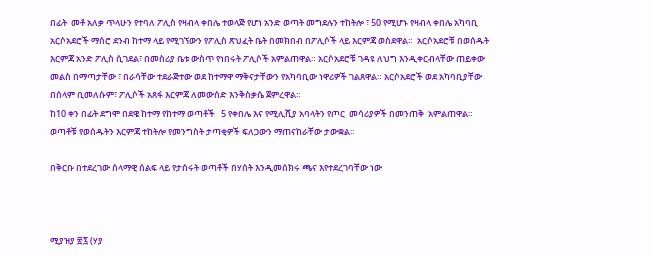በፊት  መቶ አለቃ ጥላሁን የተባለ ፖሊስ የዛብላ ቀበሌ ተወላጅ የሆነ አንድ ወጣት መግደሉን ተከትሎ ፣ 50 የሚሆኑ የዛብላ ቀበሌ አካባቢ አርሶአደሮች ማሰሮ ደንብ ከተማ ላይ የሚገኘውን የፖሊስ ጽህፈት ቤት በመክበብ በፖሊሶች ላይ እርምጃ ወስደዋል።  አርሶአደሮቹ በወሰዱት እርምጃ አንድ ፖሊስ ሲገደል፣ በመስሪያ ቤቱ ውስጥ የነበሩት ፖሊሶች አምልጠዋል። አርሶአደሮቹ ገዳዩ ለህግ እንዲቀርብላቸው ጠይቀው መልስ በማጣታቸው ፣ በራሳቸው ተደራጅተው ወደ ከተማዋ ማቅናታቸውን የአካባቢው ነዋሪዎች ገልጸዋል። አርሶአደሮች ወደ አካባቢያቸው በሰላም ቢመለሱም፣ ፖሊሶች አጸፋ እርምጃ ለመውሰድ እንቅስቃሴ ጀምረዋል።
ከ10 ቀን በፊት ደግሞ በደዌ ከተማ የከተማ ወጣቶች   5 የቀበሌ እና የሚሊሺያ አባላትን የጦር  መሳሪያዎች በመንጠቅ  አምልጠዋል። ወጣቶቹ የወሰዱትን እርምጃ ተከትሎ የመንግስት ታጣቂዎች ፍለጋውን ማጠናከራቸው ታውቋል።

በቅርቡ በተደረገው ሰላማዊ ሰልፍ ላይ የታሰሩት ወጣቶች በሃሰት እንዲመሰክሩ ጫና እየተደረገባቸው ነው



ሚያዝያ ፳፯ (ሃያ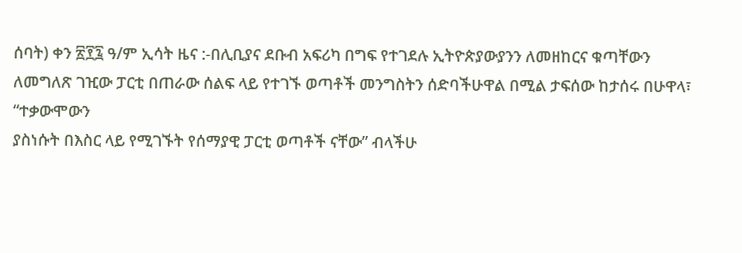ሰባት) ቀን ፳፻፯ ዓ/ም ኢሳት ዜና :-በሊቢያና ደቡብ አፍሪካ በግፍ የተገደሉ ኢትዮጵያውያንን ለመዘከርና ቁጣቸውን ለመግለጽ ገዢው ፓርቲ በጠራው ሰልፍ ላይ የተገኙ ወጣቶች መንግስትን ሰድባችሁዋል በሚል ታፍሰው ከታሰሩ በሁዋላ፣ “ተቃውሞውን
ያስነሱት በእስር ላይ የሚገኙት የሰማያዊ ፓርቲ ወጣቶች ናቸው” ብላችሁ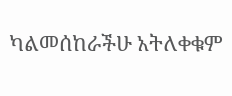ካልመሰከራችሁ አትለቀቁም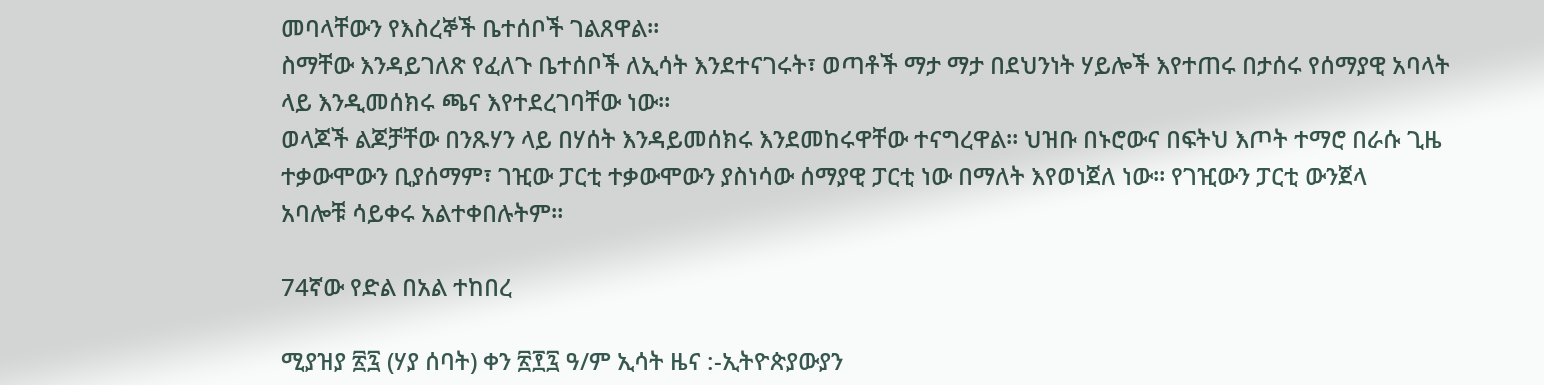መባላቸውን የእስረኞች ቤተሰቦች ገልጸዋል።
ስማቸው እንዳይገለጽ የፈለጉ ቤተሰቦች ለኢሳት እንደተናገሩት፣ ወጣቶች ማታ ማታ በደህንነት ሃይሎች እየተጠሩ በታሰሩ የሰማያዊ አባላት ላይ እንዲመሰክሩ ጫና እየተደረገባቸው ነው።
ወላጆች ልጆቻቸው በንጹሃን ላይ በሃሰት እንዳይመሰክሩ እንደመከሩዋቸው ተናግረዋል። ህዝቡ በኑሮውና በፍትህ እጦት ተማሮ በራሱ ጊዜ ተቃውሞውን ቢያሰማም፣ ገዢው ፓርቲ ተቃውሞውን ያስነሳው ሰማያዊ ፓርቲ ነው በማለት እየወነጀለ ነው። የገዢውን ፓርቲ ውንጀላ
አባሎቹ ሳይቀሩ አልተቀበሉትም።

74ኛው የድል በአል ተከበረ

ሚያዝያ ፳፯ (ሃያ ሰባት) ቀን ፳፻፯ ዓ/ም ኢሳት ዜና :-ኢትዮጵያውያን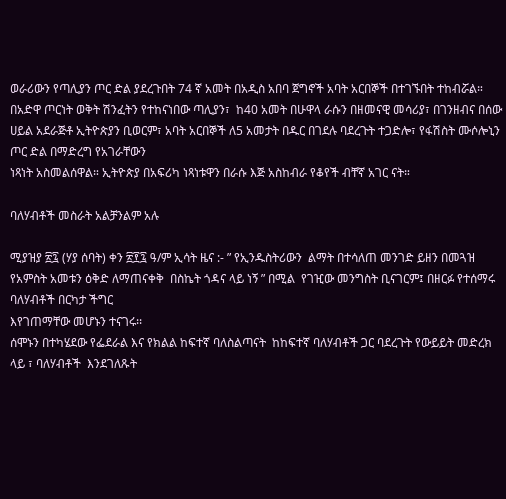ወራሪውን የጣሊያን ጦር ድል ያደረጉበት 74 ኛ አመት በአዲስ አበባ ጀግኖች አባት አርበኞች በተገኙበት ተከብሯል።
በአድዋ ጦርነት ወቅት ሽንፈትን የተከናነበው ጣሊያን፣  ከ40 አመት በሁዋላ ራሱን በዘመናዊ መሳሪያ፣ በገንዘብና በሰው ሀይል አደራጅቶ ኢትዮጵያን ቢወርም፣ አባት አርበኞች ለ5 አመታት በዱር በገደሉ ባደረጉት ተጋድሎ፣ የፋሽስት ሙሶሎኒን ጦር ድል በማድረግ የአገራቸውን
ነጻነት አስመልሰዋል። ኢትዮጵያ በአፍሪካ ነጻነቱዋን በራሱ እጅ አስከብራ የቆየች ብቸኛ አገር ናት።

ባለሃብቶች መስራት አልቻንልም አሉ

ሚያዝያ ፳፯ (ሃያ ሰባት) ቀን ፳፻፯ ዓ/ም ኢሳት ዜና :- ” የኢንዱስትሪውን  ልማት በተሳለጠ መንገድ ይዘን በመጓዝ የአምስት አመቱን ዕቅድ ለማጠናቀቅ  በስኬት ጎዳና ላይ ነኝ ” በሚል  የገዢው መንግስት ቢናገርም፤ በዘርፉ የተሰማሩ ባለሃብቶች በርካታ ችግር
እየገጠማቸው መሆኑን ተናገሩ፡፡
ሰሞኑን በተካሄደው የፌደራል እና የክልል ከፍተኛ ባለስልጣናት  ከከፍተኛ ባለሃብቶች ጋር ባደረጉት የውይይት መድረክ ላይ ፣ ባለሃብቶች  እንደገለጹት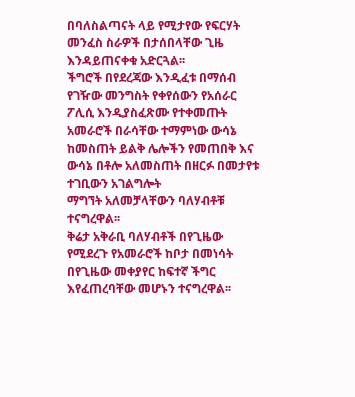በባለስልጣናት ላይ የሚታየው የፍርሃት መንፈስ ስራዎች በታሰበላቸው ጊዜ እንዳይጠናቀቁ አድርጓል፡፡
ችግሮች በየደረጃው እንዲፈቱ በማሰብ የገዥው መንግስት የቀየሰውን የአሰራር ፖሊሲ እንዲያስፈጽሙ የተቀመጡት አመራሮች በራሳቸው ተማምነው ውሳኔ ከመስጠት ይልቅ ሌሎችን የመጠበቅ እና ውሳኔ በቶሎ አለመስጠት በዘርፉ በመታየቱ ተገቢውን አገልግሎት
ማግኘት አለመቻላቸውን ባለሃብቶቹ ተናግረዋል፡፡
ቅሬታ አቅራቢ ባለሃብቶች በየጊዜው የሚደረጉ የአመራሮች ከቦታ በመነሳት በየጊዜው መቀያየር ከፍተኛ ችግር እየፈጠረባቸው መሆኑን ተናግረዋል፡፡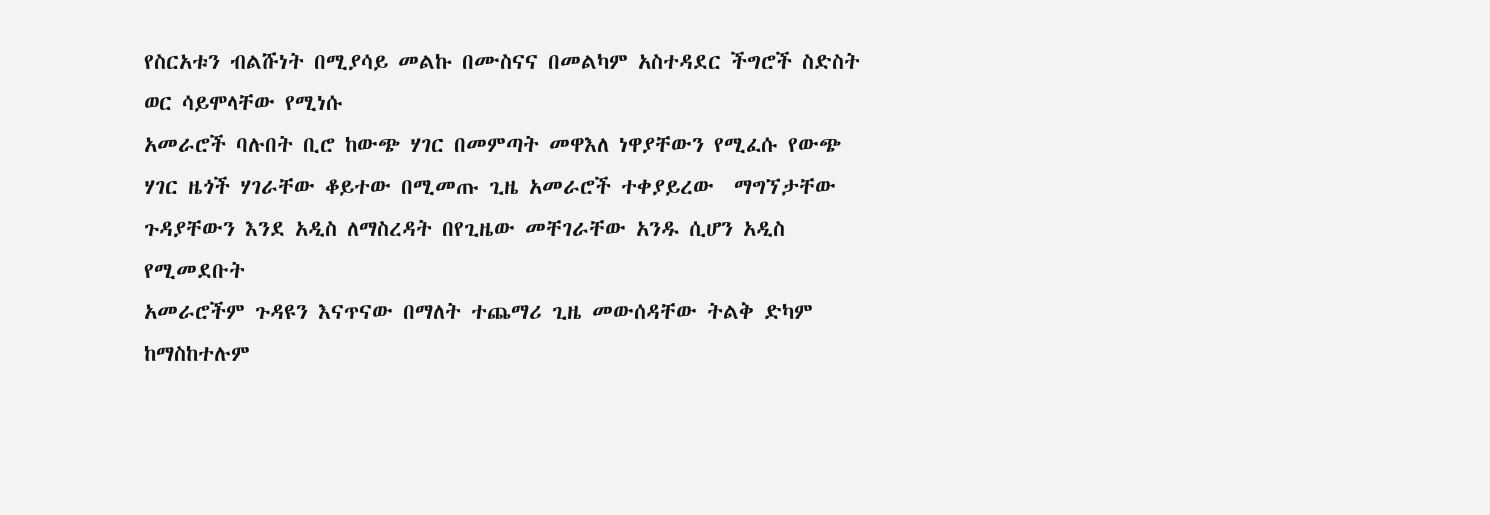የስርአቱን ብልሹነት በሚያሳይ መልኩ በሙስናና በመልካም አስተዳደር ችግሮች ስድስት ወር ሳይሞላቸው የሚነሱ
አመራሮች ባሉበት ቢሮ ከውጭ ሃገር በመምጣት መዋእለ ነዋያቸውን የሚፈሱ የውጭ ሃገር ዜጎች ሃገራቸው ቆይተው በሚመጡ ጊዜ አመራሮች ተቀያይረው  ማግኘታቸው ጉዳያቸውን እንደ አዲስ ለማስረዳት በየጊዜው መቸገራቸው አንዱ ሲሆን አዲስ የሚመደቡት
አመራሮችም ጉዳዩን እናጥናው በማለት ተጨማሪ ጊዜ መውሰዳቸው ትልቅ ድካም ከማስከተሉም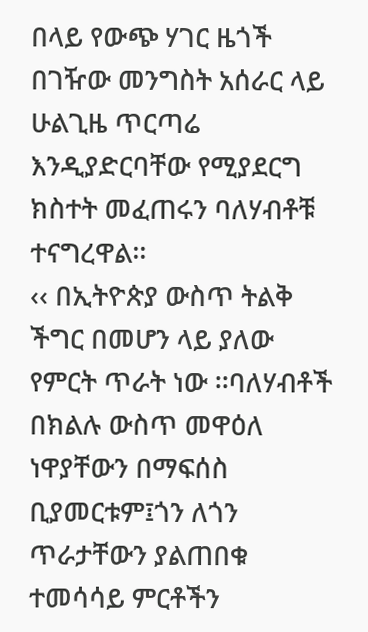በላይ የውጭ ሃገር ዜጎች በገዥው መንግስት አሰራር ላይ ሁልጊዜ ጥርጣሬ እንዲያድርባቸው የሚያደርግ ክስተት መፈጠሩን ባለሃብቶቹ ተናግረዋል፡፡
‹‹ በኢትዮጵያ ውስጥ ትልቅ ችግር በመሆን ላይ ያለው የምርት ጥራት ነው ፡፡ባለሃብቶች በክልሉ ውስጥ መዋዕለ ነዋያቸውን በማፍሰስ ቢያመርቱም፤ጎን ለጎን ጥራታቸውን ያልጠበቁ ተመሳሳይ ምርቶችን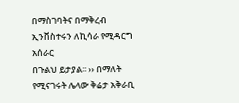በማስገባትና በማቅረብ ኢንቨስተሩን ለኪሳራ የሚዳርግ አሰራር
በጉልህ ይታያል፡፡ ›› በማለት የሚናገሩት ሌላው ቅሬታ አቅራቢ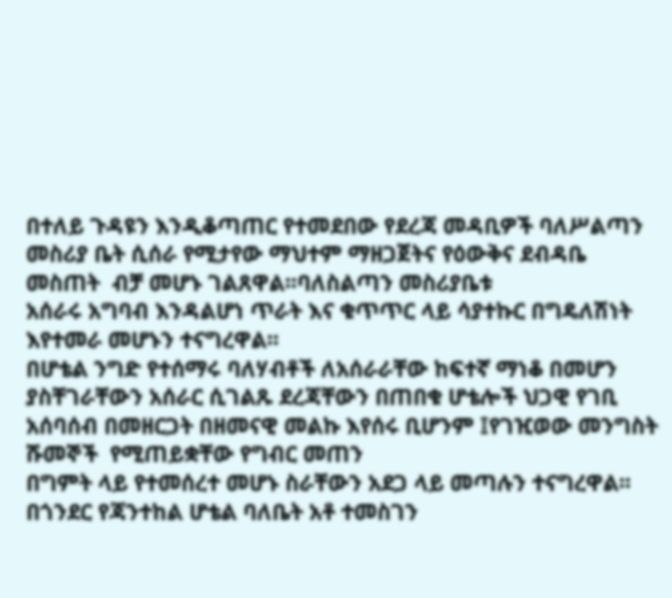በተለይ ጉዳዩን እንዲቆጣጠር የተመደበው የደረጃ መዳቢዎች ባለሥልጣን መስሪያ ቤት ሲሰራ የሚታየው ማህተም ማዘጋጀትና የዕውቅና ደብዳቤ መስጠት  ብቻ መሆኑ ገልጸዋል፡፡ባለስልጣን መስሪያቤቱ
አሰራሩ አግባብ እንዳልሆነ ጥራት እና ቁጥጥር ላይ ሳያተኩር በግዴለሽነት እየተመራ መሆኑን ተናግረዋል፡፡
በሆቴል ንግድ የተሰማሩ ባለሃብቶች ለአሰራራቸው ከፍተኛ ማነቆ በመሆን ያስቸገራቸውን አሰራር ሲገልጹ ደረጃቸውን በጠበቁ ሆቴሎች ህጋዊ የገቢ አሰባሰብ በመዘርጋት በዘመናዊ መልኩ እየሰሩ ቢሆንም ፤የገዢወው መንግስት ሹመኞች  የሚጠይቋቸው የግብር መጠን
በግምት ላይ የተመሰረተ መሆኑ ስራቸውን አደጋ ላይ መጣሉን ተናግረዋል፡፡በጎንደር የጃንተከል ሆቴል ባለቤት አቶ ተመስገን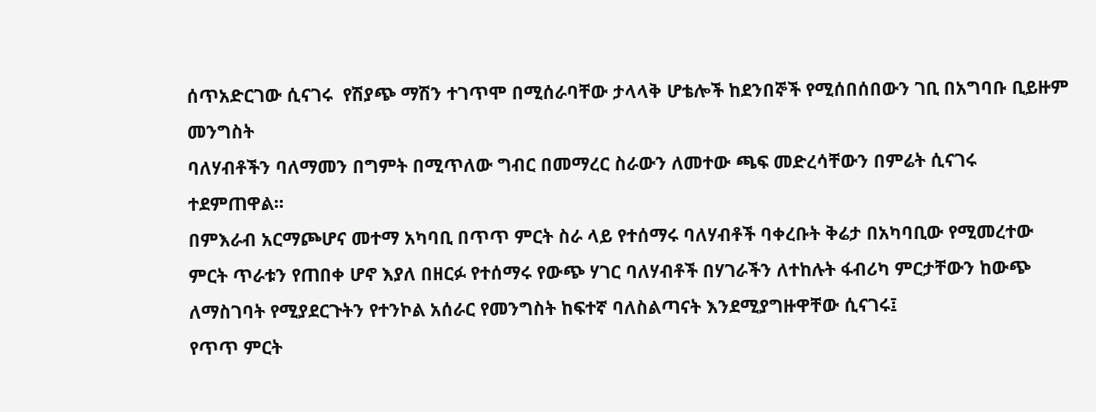ሰጥአድርገው ሲናገሩ  የሽያጭ ማሽን ተገጥሞ በሚሰራባቸው ታላላቅ ሆቴሎች ከደንበኞች የሚሰበሰበውን ገቢ በአግባቡ ቢይዙም  መንግስት
ባለሃብቶችን ባለማመን በግምት በሚጥለው ግብር በመማረር ስራውን ለመተው ጫፍ መድረሳቸውን በምሬት ሲናገሩ ተደምጠዋል፡፡
በምእራብ አርማጮሆና መተማ አካባቢ በጥጥ ምርት ስራ ላይ የተሰማሩ ባለሃብቶች ባቀረቡት ቅሬታ በአካባቢው የሚመረተው ምርት ጥራቱን የጠበቀ ሆኖ እያለ በዘርፉ የተሰማሩ የውጭ ሃገር ባለሃብቶች በሃገራችን ለተከሉት ፋብሪካ ምርታቸውን ከውጭ ለማስገባት የሚያደርጉትን የተንኮል አሰራር የመንግስት ከፍተኛ ባለስልጣናት እንደሚያግዙዋቸው ሲናገሩ፤
የጥጥ ምርት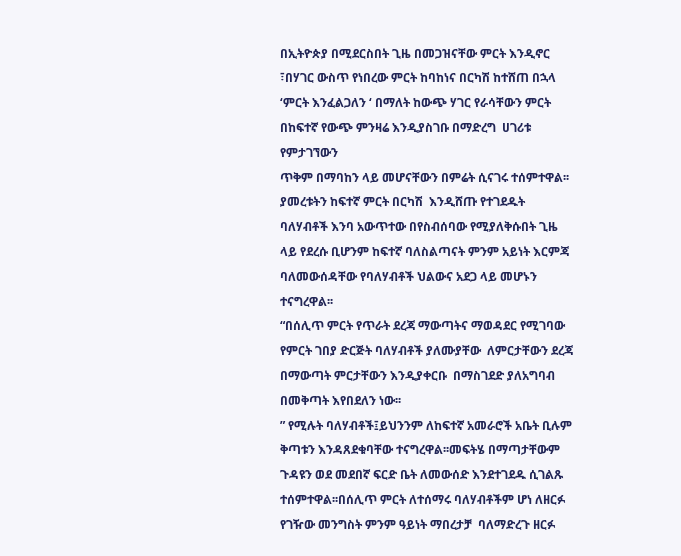በኢትዮጵያ በሚደርስበት ጊዜ በመጋዝናቸው ምርት እንዲኖር ፣በሃገር ውስጥ የነበረው ምርት ከባከነና በርካሽ ከተሸጠ በኋላ ‘ምርት እንፈልጋለን ‘ በማለት ከውጭ ሃገር የራሳቸውን ምርት በከፍተኛ የውጭ ምንዛሬ እንዲያስገቡ በማድረግ  ሀገሪቱ   የምታገኘውን
ጥቅም በማባከን ላይ መሆናቸውን በምሬት ሲናገሩ ተሰምተዋል፡፡ያመረቱትን ከፍተኛ ምርት በርካሽ  እንዲሸጡ የተገደዱት ባለሃብቶች እንባ አውጥተው በየስብሰባው የሚያለቅሱበት ጊዜ ላይ የደረሱ ቢሆንም ከፍተኛ ባለስልጣናት ምንም አይነት እርምጃ ባለመውሰዳቸው የባለሃብቶች ህልውና አደጋ ላይ መሆኑን ተናግረዋል፡፡
“በሰሊጥ ምርት የጥራት ደረጃ ማውጣትና ማወዳደር የሚገባው የምርት ገበያ ድርጅት ባለሃብቶች ያለሙያቸው  ለምርታቸውን ደረጃ በማውጣት ምርታቸውን እንዲያቀርቡ  በማስገደድ ያለአግባብ በመቅጣት እየበደለን ነው፡፡
” የሚሉት ባለሃብቶች፤ይህንንም ለከፍተኛ አመራሮች አቤት ቢሉም ቅጣቱን እንዳጸደቁባቸው ተናግረዋል፡፡መፍትሄ በማጣታቸውም ጉዳዩን ወደ መደበኛ ፍርድ ቤት ለመውሰድ እንደተገደዱ ሲገልጹ ተሰምተዋል፡፡በሰሊጥ ምርት ለተሰማሩ ባለሃብቶችም ሆነ ለዘርፉ
የገዥው መንግስት ምንም ዓይነት ማበረታቻ  ባለማድረጉ ዘርፉ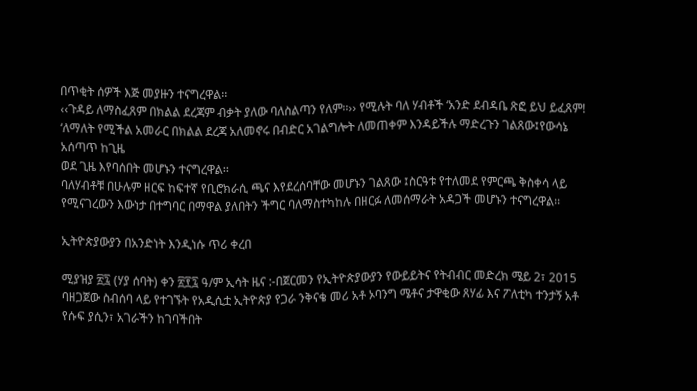በጥቂት ሰዎች እጅ መያዙን ተናግረዋል፡፡
‹‹ጉዳይ ለማስፈጸም በክልል ደረጃም ብቃት ያለው ባለስልጣን የለም፡፡›› የሚሉት ባለ ሃብቶች ‘አንድ ደብዳቤ ጽፎ ይህ ይፈጸም! ‘ለማለት የሚችል አመራር በክልል ደረጃ አለመኖሩ በብድር አገልግሎት ለመጠቀም እንዳይችሉ ማድረጉን ገልጸው፤የውሳኔ አሰጣጥ ከጊዜ
ወደ ጊዜ እየባሰበት መሆኑን ተናግረዋል፡፡
ባለሃብቶቹ በሁሉም ዘርፍ ከፍተኛ የቢሮክራሲ ጫና እየደረሰባቸው መሆኑን ገልጸው ፤ስርዓቱ የተለመደ የምርጫ ቅስቀሳ ላይ የሚናገረውን እውነታ በተግባር በማዋል ያለበትን ችግር ባለማስተካከሉ በዘርፉ ለመሰማራት አዳጋች መሆኑን ተናግረዋል፡፡

ኢትዮጵያውያን በአንድነት እንዲነሱ ጥሪ ቀረበ

ሚያዝያ ፳፯ (ሃያ ሰባት) ቀን ፳፻፯ ዓ/ም ኢሳት ዜና :-በጀርመን የኢትዮጵያውያን የውይይትና የትብብር መድረክ ሜይ 2፣ 2015 ባዘጋጀው ስብሰባ ላይ የተገኙት የአዲሲቷ ኢትዮጵያ የጋራ ንቅናቄ መሪ አቶ ኦባንግ ሜቶና ታዋቂው ጸሃፊ እና ፖለቲካ ተንታኝ አቶ የሱፍ ያሲን፣ አገራችን ከገባችበት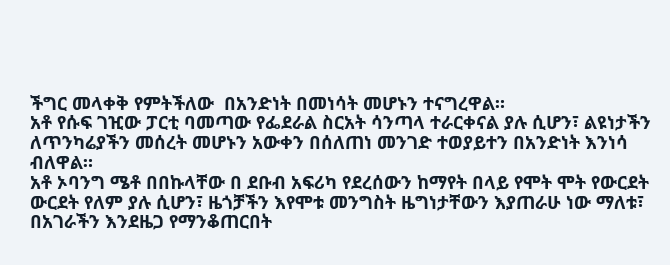ችግር መላቀቅ የምትችለው  በአንድነት በመነሳት መሆኑን ተናግረዋል።
አቶ የሱፍ ገዢው ፓርቲ ባመጣው የፌደራል ስርአት ሳንጣላ ተራርቀናል ያሉ ሲሆን፣ ልዩነታችን ለጥንካሬያችን መሰረት መሆኑን አውቀን በሰለጠነ መንገድ ተወያይተን በአንድነት እንነሳ ብለዋል።
አቶ ኦባንግ ሜቶ በበኩላቸው በ ደቡብ አፍሪካ የደረሰውን ከማየት በላይ የሞት ሞት የውርደት ውርደት የለም ያሉ ሲሆን፣ ዜጎቻችን እየሞቱ መንግስት ዜግነታቸውን እያጠራሁ ነው ማለቱ፣ በአገራችን እንደዜጋ የማንቆጠርበት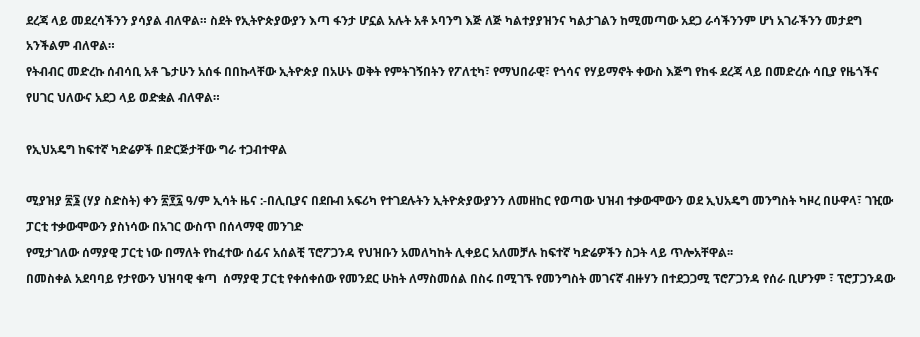ደረጃ ላይ መደረሳችንን ያሳያል ብለዋል። ስደት የኢትዮጵያውያን እጣ ፋንታ ሆኗል አሉት አቶ ኦባንግ እጅ ለጅ ካልተያያዝንና ካልታገልን ከሚመጣው አደጋ ራሳችንንም ሆነ አገራችንን መታደግ አንችልም ብለዋል።
የትብብር መድረኩ ሰብሳቢ አቶ ጌታሁን አሰፋ በበኩላቸው ኢትዮጵያ በአሁኑ ወቅት የምትገኝበትን የፖለቲካ፣ የማህበራዊ፣ የጎሳና የሃይማኖት ቀውስ እጅግ የከፋ ደረጃ ላይ በመድረሱ ሳቢያ የዜጎችና የሀገር ህለውና አደጋ ላይ ወድቋል ብለዋል።

የኢህአዴግ ከፍተኛ ካድሬዎች በድርጅታቸው ግራ ተጋብተዋል

ሚያዝያ ፳፮ (ሃያ ስድስት) ቀን ፳፻፯ ዓ/ም ኢሳት ዜና :-በሊቢያና በደቡብ አፍሪካ የተገደሉትን ኢትዮጵያውያንን ለመዘከር የወጣው ህዝብ ተቃውሞውን ወደ ኢህአዴግ መንግስት ካዞረ በሁዋላ፣ ገዢው ፓርቲ ተቃውሞውን ያስነሳው በአገር ውስጥ በሰላማዊ መንገድ
የሚታገለው ሰማያዊ ፓርቲ ነው በማለት የከፈተው ሰፊና አሰልቺ ፕሮፖጋንዳ የህዝቡን አመለካከት ሊቀይር አለመቻሉ ከፍተኛ ካድሬዎችን ስጋት ላይ ጥሎአቸዋል፡፡
በመስቀል አደባባይ የታየውን ህዝባዊ ቁጣ  ሰማያዊ ፓርቲ የቀሰቀሰው የመንደር ሁከት ለማስመሰል በስሩ በሚገኙ የመንግስት መገናኛ ብዙሃን በተደጋጋሚ ፕሮፖጋንዳ የሰራ ቢሆንም ፣ ፕሮፓጋንዳው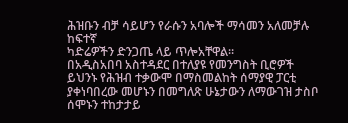ሕዝቡን ብቻ ሳይሆን የራሱን አባሎች ማሳመን አለመቻሉ ከፍተኛ
ካድሬዎችን ድንጋጤ ላይ ጥሎአቸዋል።
በአዲስአበባ አስተዳደር በተለያዩ የመንግስት ቢሮዎች  ይህንኑ የሕዝብ ተቃውሞ በማስመልከት ሰማያዊ ፓርቲ ያቀነባበረው መሆኑን በመግለጽ ሁኔታውን ለማውገዝ ታስቦ ሰሞኑን ተከታታይ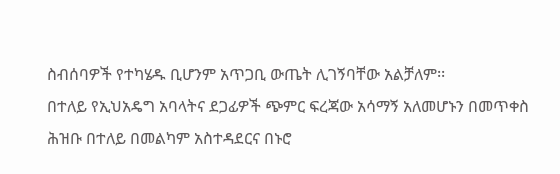ስብሰባዎች የተካሄዱ ቢሆንም አጥጋቢ ውጤት ሊገኝባቸው አልቻለም፡፡
በተለይ የኢህአዴግ አባላትና ደጋፊዎች ጭምር ፍረጃው አሳማኝ አለመሆኑን በመጥቀስ ሕዝቡ በተለይ በመልካም አስተዳደርና በኑሮ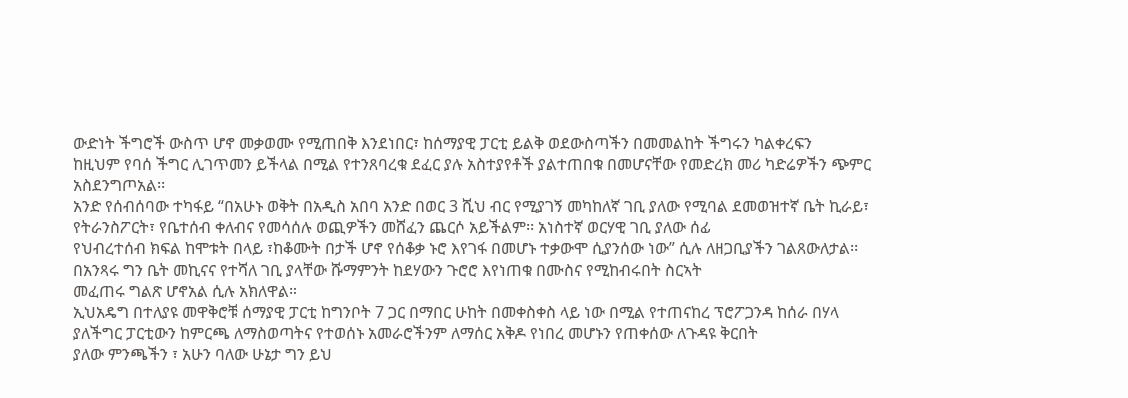ውድነት ችግሮች ውስጥ ሆኖ መቃወሙ የሚጠበቅ እንደነበር፣ ከሰማያዊ ፓርቲ ይልቅ ወደውስጣችን በመመልከት ችግሩን ካልቀረፍን
ከዚህም የባሰ ችግር ሊገጥመን ይችላል በሚል የተንጸባረቁ ደፈር ያሉ አስተያየቶች ያልተጠበቁ በመሆናቸው የመድረክ መሪ ካድሬዎችን ጭምር አስደንግጦአል፡፡
አንድ የሰብሰባው ተካፋይ “በአሁኑ ወቅት በአዲስ አበባ አንድ በወር 3 ሺህ ብር የሚያገኝ መካከለኛ ገቢ ያለው የሚባል ደመወዝተኛ ቤት ኪራይ፣ የትራንስፖርት፣ የቤተሰብ ቀለብና የመሳሰሉ ወጪዎችን መሸፈን ጨርሶ አይችልም፡፡ አነስተኛ ወርሃዊ ገቢ ያለው ሰፊ
የህብረተሰብ ክፍል ከሞቱት በላይ ፣ከቆሙት በታች ሆኖ የሰቆቃ ኑሮ እየገፋ በመሆኑ ተቃውሞ ሲያንሰው ነው” ሲሉ ለዘጋቢያችን ገልጸውለታል፡፡ በአንጻሩ ግን ቤት መኪናና የተሻለ ገቢ ያላቸው ሹማምንት ከደሃውን ጉሮሮ እየነጠቁ በሙስና የሚከብሩበት ስርኣት
መፈጠሩ ግልጽ ሆኖአል ሲሉ አክለዋል።
ኢህአዴግ በተለያዩ መዋቅሮቹ ሰማያዊ ፓርቲ ከግንቦት 7 ጋር በማበር ሁከት በመቀስቀስ ላይ ነው በሚል የተጠናከረ ፕሮፖጋንዳ ከሰራ በሃላ ያለችግር ፓርቲውን ከምርጫ ለማስወጣትና የተወሰኑ አመራሮችንም ለማሰር አቅዶ የነበረ መሆኑን የጠቀሰው ለጉዳዩ ቅርበት
ያለው ምንጫችን ፣ አሁን ባለው ሁኔታ ግን ይህ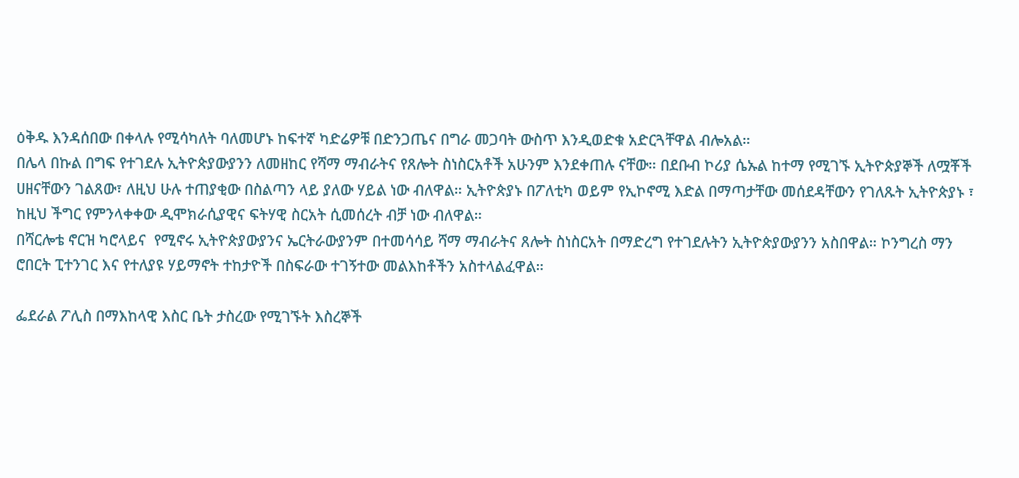ዕቅዱ እንዳሰበው በቀላሉ የሚሳካለት ባለመሆኑ ከፍተኛ ካድሬዎቹ በድንጋጤና በግራ መጋባት ውስጥ እንዲወድቁ አድርጓቸዋል ብሎአል።
በሌላ በኩል በግፍ የተገደሉ ኢትዮጵያውያንን ለመዘከር የሻማ ማብራትና የጸሎት ስነስርአቶች አሁንም እንደቀጠሉ ናቸው። በደቡብ ኮሪያ ሴኡል ከተማ የሚገኙ ኢትዮጵያኞች ለሟቾች ሀዘናቸውን ገልጸው፣ ለዚህ ሁሉ ተጠያቂው በስልጣን ላይ ያለው ሃይል ነው ብለዋል። ኢትዮጵያኑ በፖለቲካ ወይም የኢኮኖሚ እድል በማጣታቸው መሰደዳቸውን የገለጹት ኢትዮጵያኑ ፣ ከዚህ ችግር የምንላቀቀው ዲሞክራሲያዊና ፍትሃዊ ስርአት ሲመሰረት ብቻ ነው ብለዋል።
በሻርሎቴ ኖርዝ ካሮላይና  የሚኖሩ ኢትዮጵያውያንና ኤርትራውያንም በተመሳሳይ ሻማ ማብራትና ጸሎት ስነስርአት በማድረግ የተገደሉትን ኢትዮጵያውያንን አስበዋል። ኮንግረስ ማን ሮበርት ፒተንገር እና የተለያዩ ሃይማኖት ተከታዮች በስፍራው ተገኝተው መልእከቶችን አስተላልፈዋል።

ፌደራል ፖሊስ በማእከላዊ እስር ቤት ታስረው የሚገኙት እስረኞች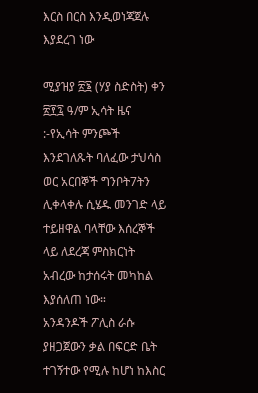እርስ በርስ እንዲወነጃጀሉ እያደረገ ነው

ሚያዝያ ፳፮ (ሃያ ስድስት) ቀን ፳፻፯ ዓ/ም ኢሳት ዜና :-የኢሳት ምንጮች እንደገለጹት ባለፈው ታህሳስ ወር አርበኞች ግንቦት7ትን ሊቀላቀሉ ሲሄዱ መንገድ ላይ ተይዘዋል ባላቸው እሰረኞች ላይ ለደረጃ ምስክርነት አብረው ከታሰሩት መካከል እያሰለጠ ነው።
አንዳንዶች ፖሊስ ራሱ ያዘጋጀውን ቃል በፍርድ ቤት ተገኝተው የሚሉ ከሆነ ከእስር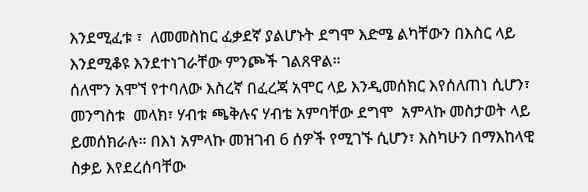እንደሚፈቱ ፣  ለመመስከር ፈቃደኛ ያልሆኑት ደግሞ እድሜ ልካቸውን በእስር ላይ እንደሚቆዩ እንደተነገራቸው ምንጮች ገልጸዋል።
ሰለሞን አሞኘ የተባለው እስረኛ በፈረጃ አሞር ላይ እንዲመሰክር እየሰለጠነ ሲሆን፣ መንግስቱ  መላክ፣ ሃብቱ ጫቅሉና ሃብቴ አምባቸው ደግሞ  አምላኩ መስታወት ላይ ይመሰክራሉ። በእነ አምላኩ መዝገብ 6 ሰዎች የሚገኙ ሲሆን፣ እስካሁን በማእከላዊ ስቃይ እየደረሰባቸው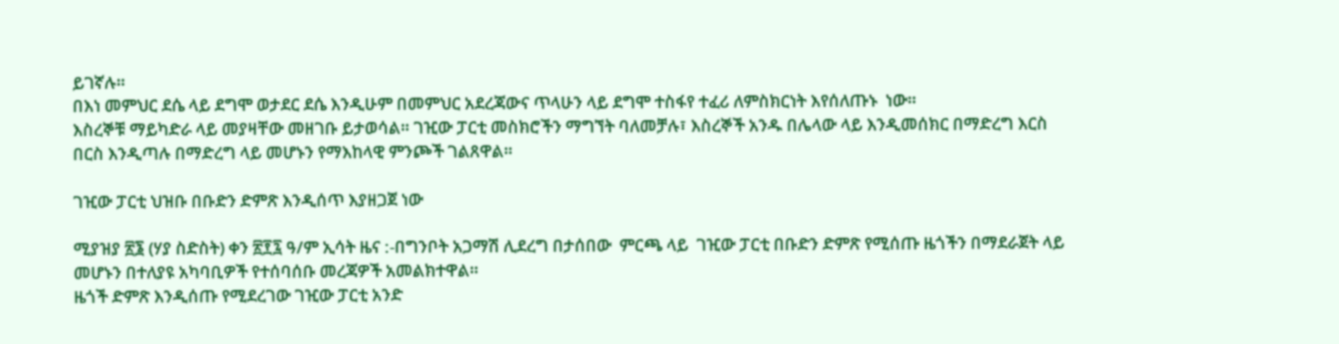ይገኛሉ።
በእነ መምህር ደሴ ላይ ደግሞ ወታደር ደሴ እንዲሁም በመምህር አደረጃውና ጥላሁን ላይ ደግሞ ተስፋየ ተፈሪ ለምስክርነት እየሰለጡኑ  ነው።
እስረኞቹ ማይካድራ ላይ መያዛቸው መዘገቡ ይታወሳል። ገዢው ፓርቲ መስክሮችን ማግኘት ባለመቻሉ፣ እስረኞች አንዱ በሌላው ላይ እንዲመሰክር በማድረግ እርስ በርስ እንዲጣሉ በማድረግ ላይ መሆኑን የማእከላዊ ምንጮች ገልጸዋል።

ገዢው ፓርቲ ህዝቡ በቡድን ድምጽ እንዲሰጥ እያዘጋጀ ነው

ሚያዝያ ፳፮ (ሃያ ስድስት) ቀን ፳፻፯ ዓ/ም ኢሳት ዜና :-በግንቦት አጋማሽ ሊደረግ በታሰበው  ምርጫ ላይ  ገዢው ፓርቲ በቡድን ድምጽ የሚሰጡ ዜጎችን በማደራጀት ላይ መሆኑን በተለያዩ አካባቢዎች የተሰባሰቡ መረጃዎች አመልክተዋል።
ዜጎች ድምጽ እንዲሰጡ የሚደረገው ገዢው ፓርቲ አንድ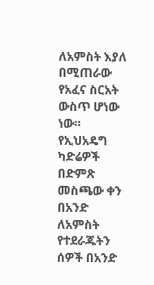ለአምስት እያለ በሚጠራው የአፈና ስርአት ውስጥ ሆነው ነው።
የኢህአዴግ ካድሬዎች በድምጽ መስጫው ቀን በአንድ ለአምስት የተደራጁትን ሰዎች በአንድ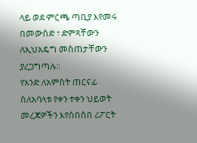ላይ ወደ ምርጫ ጣቢያ እየመሩ በመውሰድ ፣ ድምጻቸውን ለኢህአዴግ መስጠታቸውን ያረጋግጣሉ።
የአንድ ለአምስት ጠርናፊ ስለአባላቱ የቀን ተቀን ህይወት መረጃዎችን እየሰበሰበ ሪፖርት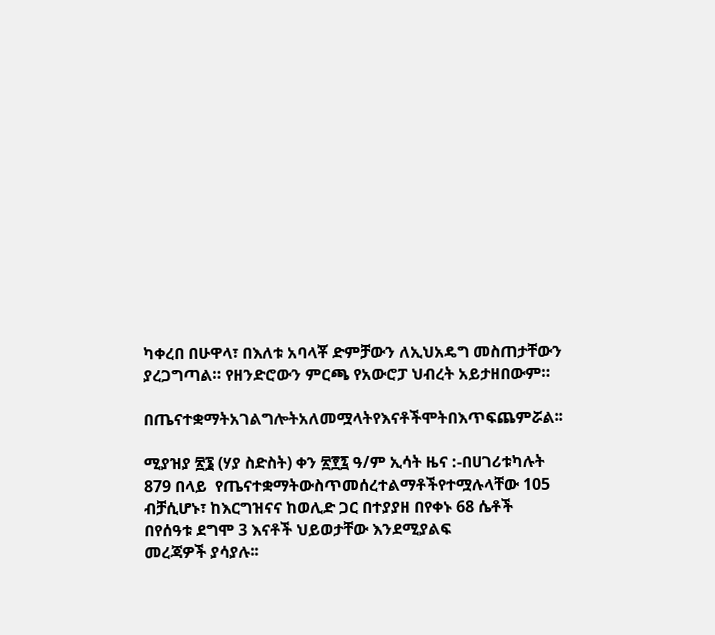ካቀረበ በሁዋላ፣ በእለቱ አባላቾ ድምቻውን ለኢህአዴግ መስጠታቸውን ያረጋግጣል። የዘንድሮውን ምርጫ የአውሮፓ ህብረት አይታዘበውም።

በጤናተቋማትአገልግሎትአለመሟላትየእናቶችሞትበእጥፍጨምሯል፡፡

ሚያዝያ ፳፮ (ሃያ ስድስት) ቀን ፳፻፯ ዓ/ም ኢሳት ዜና :-በሀገሪቱካሉት 879 በላይ  የጤናተቋማትውስጥመሰረተልማቶችየተሟሉላቸው 105 ብቻሲሆኑ፣ ከእርግዝናና ከወሊድ ጋር በተያያዘ በየቀኑ 68 ሴቶች በየሰዓቱ ደግሞ 3 እናቶች ህይወታቸው እንደሚያልፍ
መረጃዎች ያሳያሉ፡፡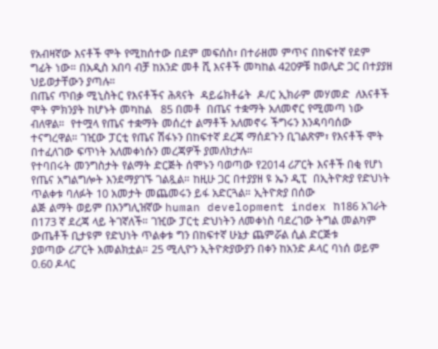የአብዛኛው እናቶች ሞት የሚከሰተው በደም መፍሰስ፣ በተራዘመ ምጥና በከፍተኛ የደም ግፊት ነው። በአዲስ አበባ ብቻ ከአንድ መቶ ሺ እናቶች መካከል 420ዎቹ ከወሊድ ጋር በተያያዘ ህይወታቸውን ያጣሉ።
በጤና ጥበቃ ሚኒስትር የእናቶችና ሕጻናት  ዳይሬክቶሬት  ዶ/ር ኢክራም መሃመድ  ለእናቶች ሞት ምክንያት ከሆኑት መካከል   85 በመቶ  በጤና ተቋማት አለመኖር የሚመጣ ነው ብለዋል።  የተሟላ የጤና ተቋማት መሰረተ ልማቶች አለመኖሩ ችግሩን እንዳባባሰው
ተናግረዋል። ገዢው ፓርቲ የጤና ሽፋኑን በከፍተኛ ደረጃ ማሰደጉን ቢገልጽም፣ የእናቶች ሞት በተፈለገው ፍጥነት አለመቀነሱን መረጃዎች ያመለክታሉ።
የተባበሩት መንግስታት የልማት ድርጅት ሰሞኑን ባወጣው የ2014 ሪፖርት እናቶች በቂ የሆነ የጤና አግልግሎት እንደማያገኙ ገልጿል። ከዚሁ ጋር በተያያዘ ዩ ኤን ዲፒ  በኢትዮጵያ የድህነት ጥልቀቱ ባለፉት 10 አመታት መጨመሩን ይፋ አድርጓል። ኢትዮጵያ በሰው
ልጅ ልማት ወይም በእንግሊዝኛው human development index ከ186 አገራት በ173 ኛ ደረጃ ላይ ትገኛለች። ገዢው ፓርቲ ድህነትን ለመቀነስ ባደረገው ትግል መልካም ውጤቶች ቢታዩም የድህነት ጥልቀቱ ግን በከፍተኛ ሁኔታ ጨምሯል ሲል ድርጅቱ
ያወጣው ሪፖርት አመልክቷል። 25 ሚሊዮን ኢትዮጵያውያን በቀን ከአንድ ዶላር ባነሰ ወይም  0.60 ዶላር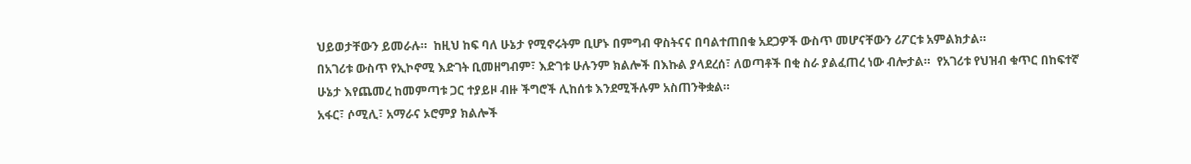ህይወታቸውን ይመራሉ።  ከዚህ ከፍ ባለ ሁኔታ የሚኖሩትም ቢሆኑ በምግብ ዋስትናና በባልተጠበቁ አደጋዎች ውስጥ መሆናቸውን ሪፖርቱ አምልክታል።
በአገሪቱ ውስጥ የኢኮኖሚ እድገት ቢመዘግብም፣ እድገቱ ሁሉንም ክልሎች በእኩል ያላደረሰ፣ ለወጣቶች በቂ ስራ ያልፈጠረ ነው ብሎታል።  የአገሪቱ የህዝብ ቁጥር በከፍተኛ ሁኔታ እየጨመረ ከመምጣቱ ጋር ተያይዞ ብዙ ችግሮች ሊከሰቱ እንደሚችሉም አስጠንቅቋል።
አፋር፣ ሶሚሊ፣ አማራና ኦሮምያ ክልሎች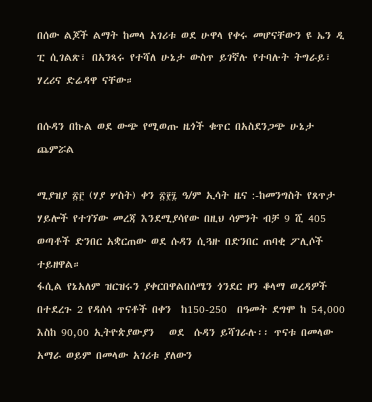በሰው ልጆች ልማት ከመላ አገሪቱ ወደ ሁዋላ የቀሩ መሆናቸውን ዩ ኤን ዲ ፒ ሲገልጽ፣ በአንጻሩ የተሻለ ሁኔታ ውስጥ ይገኛሉ የተባሉት ትግራይ፣ ሃረሪና ድሬዳዋ ናቸው።

በሱዳን በኩል ወደ ውጭ የሚወጡ ዜጎች ቁጥር በአስደንጋጭ ሁኔታ ጨምሯል

ሚያዝያ ፳፫ (ሃያ ሦስት) ቀን ፳፻፯ ዓ/ም ኢሳት ዜና :-ከመንግስት የጸጥታ ሃይሎች የተገኘው መረጃ እንደሚያሳየው በዚህ ሳምንት ብቻ 9 ሺ 405 ወጣቶች ድንበር አቋርጠው ወደ ሱዳን ሲጓዙ በድንበር ጠባቂ ፖሊሶች ተይዘዋል።
ፋሲል የኔአለም ዝርዝሩን ያቀርበዋልበሰሜን ጎንደር ዞን ቆላማ ወረዳዎች በተደረጉ 2 የዳሰሳ ጥናቶች በቀን  ከ150-250  በዓመት ደግሞ ከ 54,000 እስከ 90,00 ኢትዮጵያውያን   ወደ  ሱዳን ይሻገራሉ፡፡ ጥናቱ በመላው አማራ ወይም በመላው አገሪቱ ያለውን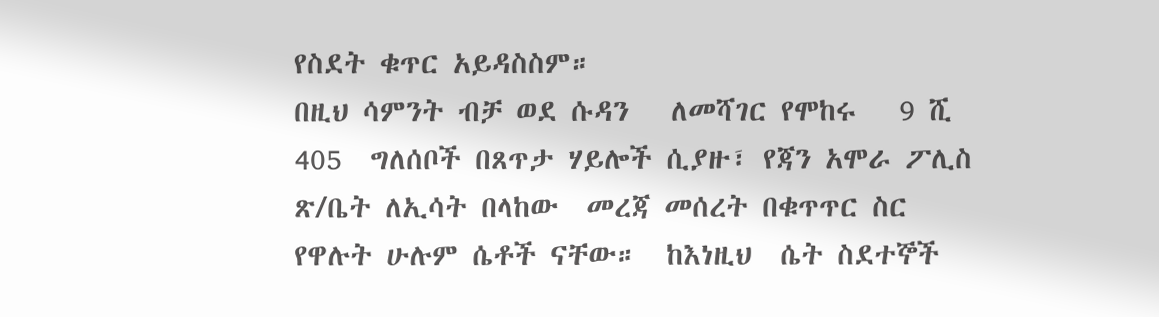የስደት ቁጥር አይዳስስም።
በዚህ ሳምንት ብቻ ወደ ሱዳን   ለመሻገር የሞከሩ   9 ሺ 405  ግለሰቦች በጸጥታ ሃይሎች ሲያዙ፣ የጃን አሞራ ፖሊስ ጽ/ቤት ለኢሳት በላከው  መረጃ መሰረት በቁጥጥር ስር የዋሉት ሁሉም ሴቶች ናቸው።  ከእነዚህ  ሴት ስደተኞች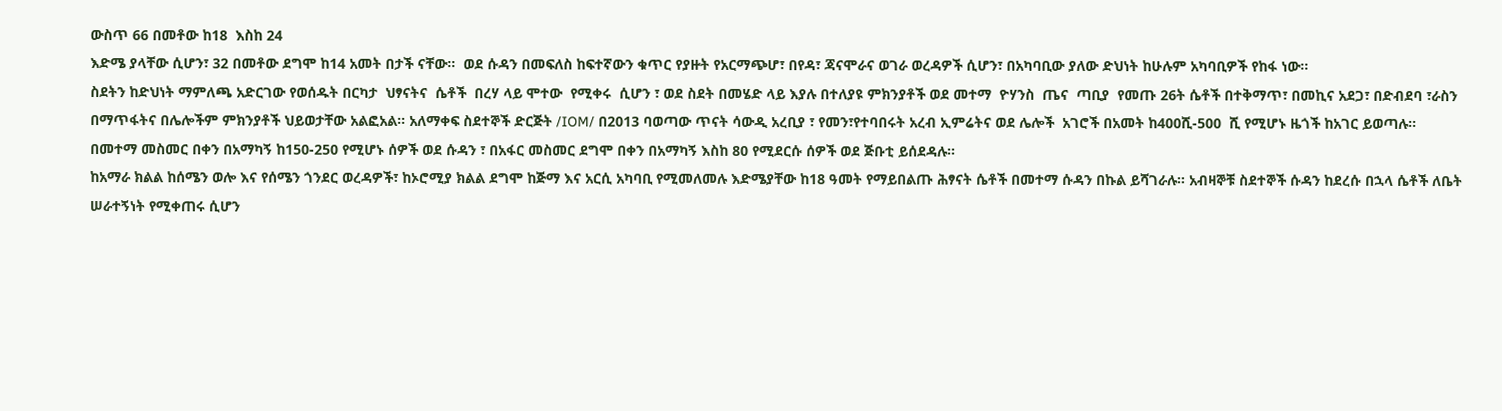ውስጥ 66 በመቶው ከ18  እስከ 24
እድሜ ያላቸው ሲሆን፣ 32 በመቶው ደግሞ ከ14 አመት በታች ናቸው።  ወደ ሱዳን በመፍለስ ከፍተኛውን ቁጥር የያዙት የአርማጭሆ፣ በየዳ፣ ጃናሞራና ወገራ ወረዳዎች ሲሆን፣ በአካባቢው ያለው ድህነት ከሁሉም አካባቢዎች የከፋ ነው፡፡
ስደትን ከድህነት ማምለጫ አድርገው የወሰዱት በርካታ  ህፃናትና  ሴቶች  በረሃ ላይ ሞተው  የሚቀሩ  ሲሆን ፣ ወደ ስደት በመሄድ ላይ እያሉ በተለያዩ ምክንያቶች ወደ መተማ  ዮሃንስ  ጤና  ጣቢያ  የመጡ 26ት ሴቶች በተቅማጥ፣ በመኪና አደጋ፣ በድብደባ ፣ራስን
በማጥፋትና በሌሎችም ምክንያቶች ህይወታቸው አልፎአል። አለማቀፍ ስደተኞች ድርጅት /IOM/ በ2013 ባወጣው ጥናት ሳውዲ አረቢያ ፣ የመን፣የተባበሩት አረብ ኢምሬትና ወደ ሌሎች  አገሮች በአመት ከ400ሺ-500  ሺ የሚሆኑ ዜጎች ከአገር ይወጣሉ።
በመተማ መስመር በቀን በአማካኝ ከ150-250 የሚሆኑ ሰዎች ወደ ሱዳን ፣ በአፋር መስመር ደግሞ በቀን በአማካኝ እስከ 80 የሚደርሱ ሰዎች ወደ ጅቡቲ ይሰደዳሉ።
ከአማራ ክልል ከሰሜን ወሎ እና የሰሜን ጎንደር ወረዳዎች፣ ከኦሮሚያ ክልል ደግሞ ከጅማ እና አርሲ አካባቢ የሚመለመሉ እድሜያቸው ከ18 ዓመት የማይበልጡ ሕፃናት ሴቶች በመተማ ሱዳን በኩል ይሻገራሉ። አብዛኞቹ ስደተኞች ሱዳን ከደረሱ በኋላ ሴቶች ለቤት
ሠራተኝነት የሚቀጠሩ ሲሆን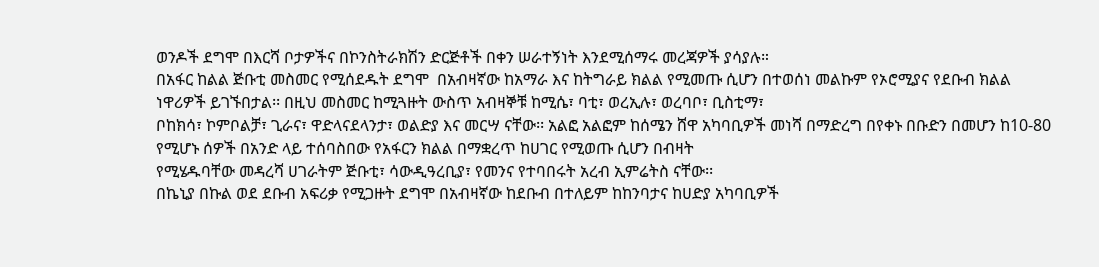ወንዶች ደግሞ በእርሻ ቦታዎችና በኮንስትራክሽን ድርጅቶች በቀን ሠራተኝነት እንደሚሰማሩ መረጃዎች ያሳያሉ።
በአፋር ከልል ጅቡቲ መስመር የሚሰደዱት ደግሞ  በአብዛኛው ከአማራ እና ከትግራይ ክልል የሚመጡ ሲሆን በተወሰነ መልኩም የኦሮሚያና የደቡብ ክልል ነዋሪዎች ይገኙበታል፡፡ በዚህ መስመር ከሚጓዙት ውስጥ አብዛኞቹ ከሚሴ፣ ባቲ፣ ወረኢሉ፣ ወረባቦ፣ ቢስቲማ፣
ቦከክሳ፣ ኮምቦልቻ፣ ጊራና፣ ዋድላናደላንታ፣ ወልድያ እና መርሣ ናቸው፡፡ አልፎ አልፎም ከሰሜን ሸዋ አካባቢዎች መነሻ በማድረግ በየቀኑ በቡድን በመሆን ከ10-80 የሚሆኑ ሰዎች በአንድ ላይ ተሰባስበው የአፋርን ክልል በማቋረጥ ከሀገር የሚወጡ ሲሆን በብዛት
የሚሄዱባቸው መዳረሻ ሀገራትም ጅቡቲ፣ ሳውዲዓረቢያ፣ የመንና የተባበሩት አረብ ኢምሬትስ ናቸው፡፡
በኬኒያ በኩል ወደ ደቡብ አፍሪቃ የሚጋዙት ደግሞ በአብዛኛው ከደቡብ በተለይም ከከንባታና ከሀድያ አካባቢዎች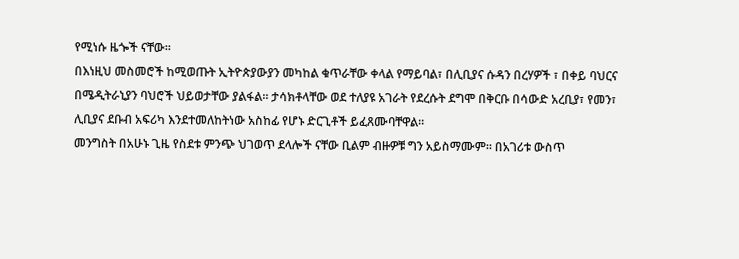የሚነሱ ዜጐች ናቸው።
በእነዚህ መስመሮች ከሚወጡት ኢትዮጵያውያን መካከል ቁጥራቸው ቀላል የማይባል፣ በሊቢያና ሱዳን በረሃዎች ፣ በቀይ ባህርና በሜዲትራኒያን ባህሮች ህይወታቸው ያልፋል። ታሳክቶላቸው ወደ ተለያዩ አገራት የደረሱት ደግሞ በቅርቡ በሳውድ አረቢያ፣ የመን፣
ሊቢያና ደቡብ አፍሪካ እንደተመለከትነው አስከፊ የሆኑ ድርጊቶች ይፈጸሙባቸዋል።
መንግስት በአሁኑ ጊዜ የስደቱ ምንጭ ህገወጥ ደላሎች ናቸው ቢልም ብዙዎቹ ግን አይስማሙም። በአገሪቱ ውስጥ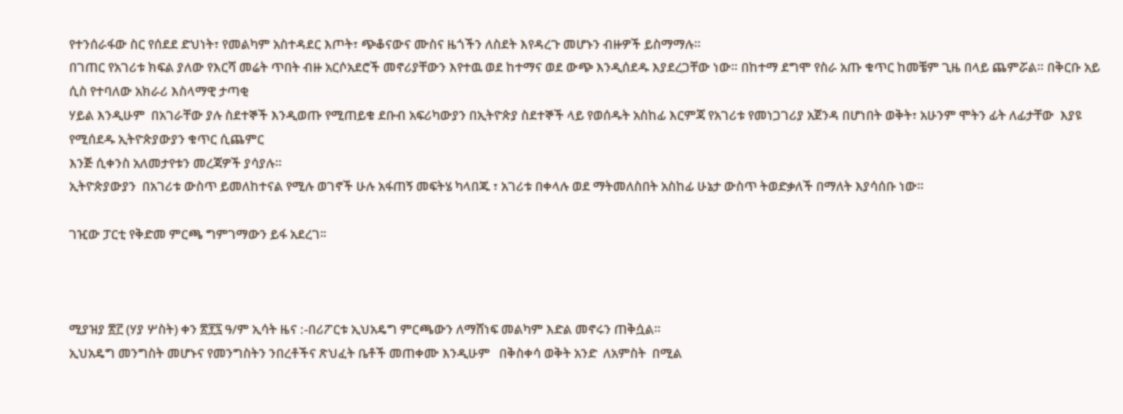የተንሰራፋው ስር የሰደደ ድህነት፣ የመልካም አስተዳደር እጦት፣ ጭቆናውና ሙስና ዜጎችን ለስደት እየዳረጉ መሆኑን ብዙዎች ይስማማሉ።
በገጠር የአገሪቱ ክፍል ያለው የእርሻ መሬት ጥበት ብዙ አርሶአደሮች መኖሪያቸውን እየተዉ ወደ ከተማና ወደ ውጭ እንዲሰደዱ እያደረጋቸው ነው። በከተማ ደግሞ የስራ አጡ ቁጥር ከመቼም ጊዜ በላይ ጨምሯል። በቅርቡ አይ ሲስ የተባለው አክራሪ እስላማዊ ታጣቂ
ሃይል እንዲሁም  በአገራቸው ያሉ ስደተኞች እንዲወጡ የሚጠይቁ ደቡብ አፍሪካውያን በኢትዮጵያ ስደተኞች ላይ የወሰዱት አስከፊ እርምጃ የአገሪቱ የመነጋገሪያ አጀንዳ በሆነበት ወቅት፣ አሁንም ሞትን ፊት ለፊታቸው  እያዩ የሚሰደዱ ኢትዮጵያውያን ቁጥር ሲጨምር
እንጅ ሲቀንስ አለመታየቱን መረጃዎች ያሳያሉ።
ኢትዮጵያውያን  በአገሪቱ ውስጥ ይመለከተናል የሚሉ ወገኖች ሁሉ አፋጠኝ መፍትሄ ካላበጁ ፣ አገሪቱ በቀላሉ ወደ ማትመለስበት አስከፊ ሁኔታ ውስጥ ትወድቃለች በማለት እያሳሰቡ ነው።

ገዢው ፓርቲ የቅድመ ምርጫ ግምገማውን ይፋ አደረገ፡፡



ሚያዝያ ፳፫ (ሃያ ሦስት) ቀን ፳፻፯ ዓ/ም ኢሳት ዜና :-በሪፖርቱ ኢህአዴግ ምርጫውን ለማሸነፍ መልካም እድል መኖሩን ጠቅሷል።
ኢህአዴግ መንግስት መሆኑና የመንግስትን ንበረቶችና ጽህፈት ቤቶች መጠቀሙ እንዲሁም   በቅስቀሳ ወቅት አንድ  ለአምስት  በሚል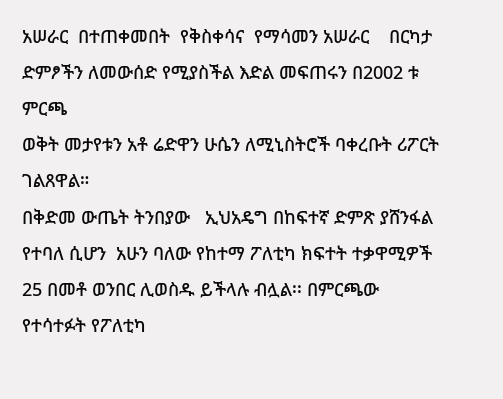አሠራር  በተጠቀመበት  የቅስቀሳና  የማሳመን አሠራር    በርካታ  ድምፆችን ለመውሰድ የሚያስችል እድል መፍጠሩን በ2002 ቱ ምርጫ
ወቅት መታየቱን አቶ ሬድዋን ሁሴን ለሚኒስትሮች ባቀረቡት ሪፖርት ገልጸዋል።
በቅድመ ውጤት ትንበያው   ኢህአዴግ በከፍተኛ ድምጽ ያሸንፋል የተባለ ሲሆን  አሁን ባለው የከተማ ፖለቲካ ክፍተት ተቃዋሚዎች 25 በመቶ ወንበር ሊወስዱ ይችላሉ ብሏል፡፡ በምርጫው የተሳተፉት የፖለቲካ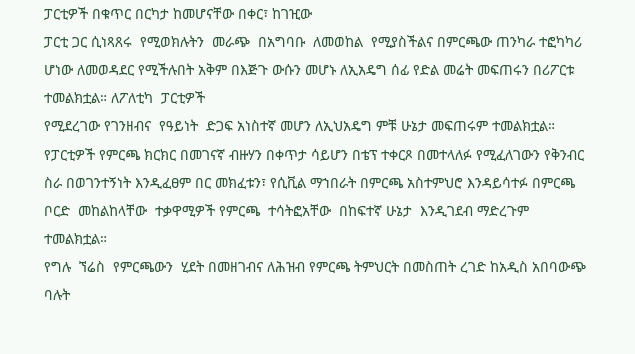ፓርቲዎች በቁጥር በርካታ ከመሆናቸው በቀር፣ ከገዢው
ፓርቲ ጋር ሲነጻጸሩ  የሚወክሉትን  መራጭ  በአግባቡ  ለመወከል  የሚያስችልና በምርጫው ጠንካራ ተፎካካሪ ሆነው ለመወዳደር የሚችሉበት አቅም በእጅጉ ውሱን መሆኑ ለኢአዴግ ሰፊ የድል መሬት መፍጠሩን በሪፖርቱ ተመልክቷል። ለፖለቲካ  ፓርቲዎች
የሚደረገው የገንዘብና  የዓይነት  ድጋፍ አነስተኛ መሆን ለኢህአዴግ ምቹ ሁኔታ መፍጠሩም ተመልክቷል።
የፓርቲዎች የምርጫ ክርክር በመገናኛ ብዙሃን በቀጥታ ሳይሆን በቴፕ ተቀርጾ በመተላለፉ የሚፈለገውን የቅንብር ስራ በወገንተኝነት እንዲፈፀም በር መክፈቱን፣ የሲቪል ማኀበራት በምርጫ አስተምህሮ እንዳይሳተፉ በምርጫ  ቦርድ  መከልከላቸው  ተቃዋሚዎች የምርጫ  ተሳትፎአቸው  በከፍተኛ ሁኔታ  እንዲገደብ ማድረጉም ተመልክቷል።
የግሉ  ኘሬስ  የምርጫውን  ሂደት በመዘገብና ለሕዝብ የምርጫ ትምህርት በመስጠት ረገድ ከአዲስ አበባውጭ ባሉት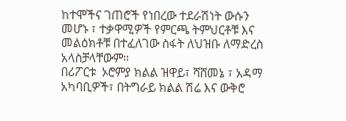ከተሞችና ገጠሮች የነበረው ተደራሽነት ውሱን መሆኑ ፣ ተቃዋሚዎች የምርጫ ትምህርቶቹ እና መልዕክቶቹ በተፈለገው ስፋት ለህዝቡ ለማድረስ አላስቻላቸውም።
በሪፖርቱ  ኦሮምያ ክልል ዝዋይ፣ ሻሸመኔ ፣ አዳማ አካባቢዎች፣ በትግራይ ክልል ሽሬ እና ውቅሮ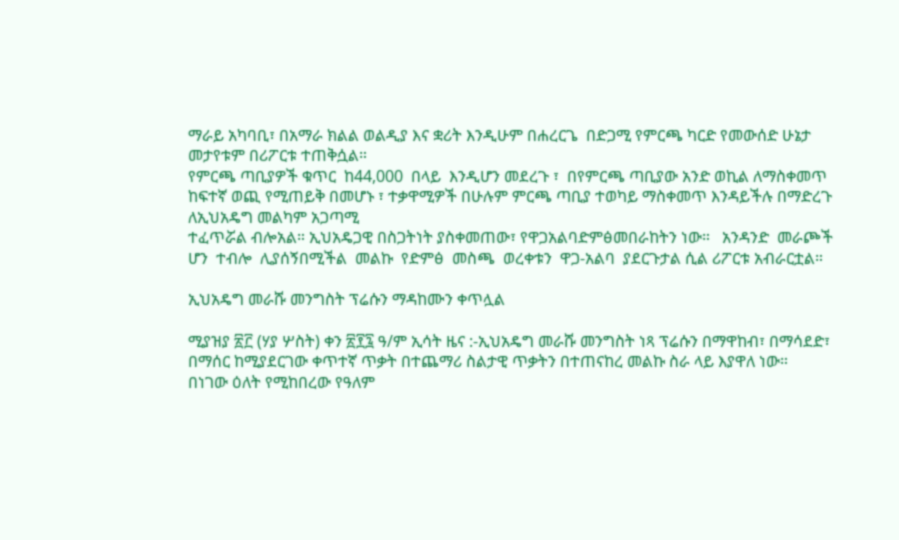ማራይ አካባቢ፣ በአማራ ክልል ወልዲያ እና ቋሪት እንዲሁም በሐረርጌ  በድጋሚ የምርጫ ካርድ የመውሰድ ሁኔታ መታየቱም በሪፖርቱ ተጠቅሷል።
የምርጫ ጣቢያዎች ቁጥር  ከ44,000  በላይ  እንዲሆን መደረጉ ፣  በየምርጫ ጣቢያው አንድ ወኪል ለማስቀመጥ ከፍተኛ ወጪ የሚጠይቅ በመሆኑ ፣ ተቃዋሚዎች በሁሉም ምርጫ ጣቢያ ተወካይ ማስቀመጥ እንዳይችሉ በማድረጉ ለኢህአዴግ መልካም አጋጣሚ
ተፈጥሯል ብሎአል። ኢህአዴጋዊ በስጋትነት ያስቀመጠው፣ የዋጋአልባድምፅመበራከትን ነው።   አንዳንድ  መራጮች  ሆን  ተብሎ  ሊያሰኝበሚችል  መልኩ  የድምፅ  መስጫ  ወረቀቱን  ዋጋ-አልባ  ያደርጉታል ሲል ሪፖርቱ አብራርቷል።

ኢህአዴግ መራሹ መንግስት ፕሬሱን ማዳከሙን ቀጥሏል

ሚያዝያ ፳፫ (ሃያ ሦስት) ቀን ፳፻፯ ዓ/ም ኢሳት ዜና :-ኢህአዴግ መራሹ መንግስት ነጻ ፕሬሱን በማዋከብ፣ በማሳደድ፣ በማሰር ከሚያደርገው ቀጥተኛ ጥቃት በተጨማሪ ስልታዊ ጥቃትን በተጠናከረ መልኩ ስራ ላይ እያዋለ ነው።
በነገው ዕለት የሚከበረው የዓለም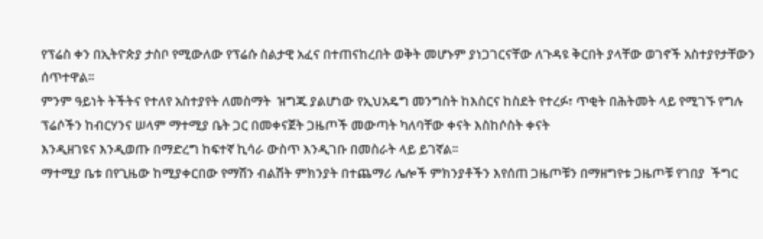የፕሬስ ቀን በኢትዮጵያ ታስቦ የሚውለው የፕሬሱ ስልታዊ አፈና በተጠናከረበት ወቅት መሆኑም ያነጋገርናቸው ለጉዳዩ ቅርበት ያላቸው ወገኖች አስተያየታቸውን ሰጥተዋል፡፡
ምንም ዓይነት ትችትና የተለየ አስተያየት ለመስማት  ዝግጁ ያልሆነው የኢህአዴግ መንግስት ከእስርና ከስደት የተረፉ፣ ጥቂት በሕትመት ላይ የሚገኙ የግሉ ፕሬሶችን ከብርሃንና ሠላም ማተሚያ ቤት ጋር በመቀናጀት ጋዜጦች መውጣት ካለባቸው ቀናት እስከሶስት ቀናት
እንዲዘገዩና እንዲወጡ በማድረግ ከፍተኛ ኪሳራ ውስጥ እንዲገቡ በመስራት ላይ ይገኛል፡፡
ማተሚያ ቤቱ በየጊዜው ከሚያቀርበው የማሽን ብልሽት ምክንያት በተጨማሪ ሌሎች ምክንያቶችን እየሰጠ ጋዜጦቹን በማዘግየቱ ጋዜጦቹ የገበያ  ችግር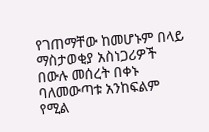የገጠማቸው ከመሆኑም በላይ ማስታወቂያ አስነጋሪዎች በውሉ መሰረት በቀኑ ባለመውጣቱ አንከፍልም የሚል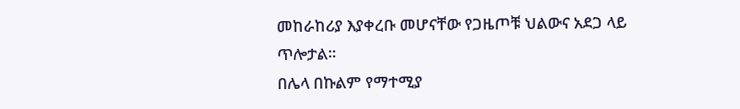መከራከሪያ እያቀረቡ መሆናቸው የጋዜጦቹ ህልውና አደጋ ላይ ጥሎታል፡፡
በሌላ በኩልም የማተሚያ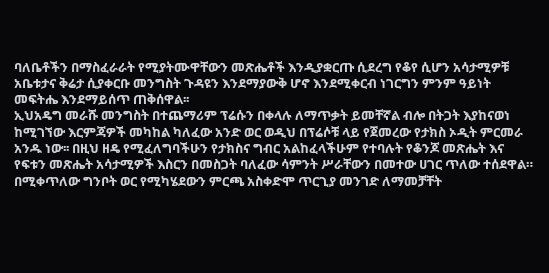ባለቤቶችን በማስፈራራት የሚያትሙዋቸውን መጽሔቶች እንዲያቋርጡ ሲደረግ የቆየ ሲሆን አሳታሚዎቹ አቤቱታና ቅሬታ ሲያቀርቡ መንግስት ጉዳዩን እንደማያውቅ ሆኖ እንደሚቀርብ ነገርግን ምንም ዓይነት መፍትሔ እንደማይሰጥ ጠቅሰዋል፡፡
ኢህአዴግ መራሹ መንግስት በተጨማሪም ፕሬሱን በቀላሉ ለማጥቃት ይመቸኛል ብሎ በትጋት እያከናወነ ከሚገኘው እርምጃዎች መካከል ካለፈው አንድ ወር ወዲህ በፕሬሶቹ ላይ የጀመረው የታክስ ኦዲት ምርመራ አንዱ ነው፡፡ በዚህ ዘዴ የሚፈለግባችሁን የታክስና ግብር አልከፈላችሁም የተባሉት የቆንጆ መጽሔት እና የፍቱን መጽሔት አሳታሚዎች እስርን በመስጋት ባለፈው ሳምንት ሥራቸውን በመተው ሀገር ጥለው ተሰደዋል።
በሚቀጥለው ግንቦት ወር የሚካሄደውን ምርጫ አስቀድሞ ጥርጊያ መንገድ ለማመቻቸት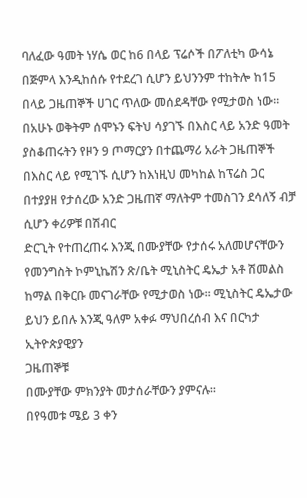ባለፈው ዓመት ነሃሴ ወር ከ6 በላይ ፕሬሶች በፖለቲካ ውሳኔ በጅምላ እንዲከሰሱ የተደረገ ሲሆን ይህንንም ተከትሎ ከ15 በላይ ጋዜጠኞች ሀገር ጥለው መሰደዳቸው የሚታወስ ነው፡፡
በአሁኑ ወቅትም ሰሞኑን ፍትህ ሳያገኙ በእስር ላይ አንድ ዓመት ያስቆጠሩትን የዞን 9 ጦማርያን በተጨማሪ አራት ጋዜጠኞች በእስር ላይ የሚገኙ ሲሆን ከእነዚህ መካከል ከፕሬስ ጋር በተያያዘ የታሰረው አንድ ጋዜጠኛ ማለትም ተመስገን ደሳለኝ ብቻ ሲሆን ቀሪዎቹ በሽብር
ድርጊት የተጠረጠሩ እንጂ በሙያቸው የታሰሩ አለመሆናቸውን  የመንግስት ኮምኒኬሽን ጽ/ቤት ሚኒስትር ዴኤታ አቶ ሽመልስ ከማል በቅርቡ መናገራቸው የሚታወስ ነው፡፡ ሚኒስትር ዴኤታው ይህን ይበሉ እንጂ ዓለም አቀፉ ማህበረሰብ እና በርካታ ኢትዮጵያዊያን
ጋዜጠኞቹ
በሙያቸው ምክንያት መታሰራቸውን ያምናሉ፡፡
በየዓመቱ ሜይ 3 ቀን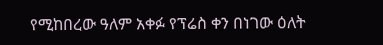የሚከበረው ዓለም አቀፉ የፕሬስ ቀን በነገው ዕለት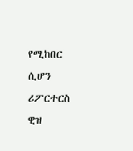የሚከበር ሲሆን ሪፖርተርስ ዊዝ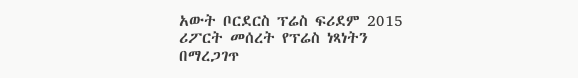አውት ቦርደርስ ፕሬስ ፍሪደም 2015 ሪፖርት መሰረት የፕሬስ ነጻነትን በማረጋገጥ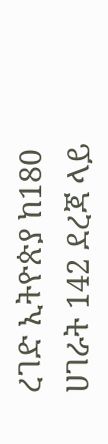ረገድ ኢትዮጵያ ከ180 ሀገራት 142 ደረጃ ላይ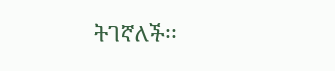ትገኛለች፡፡